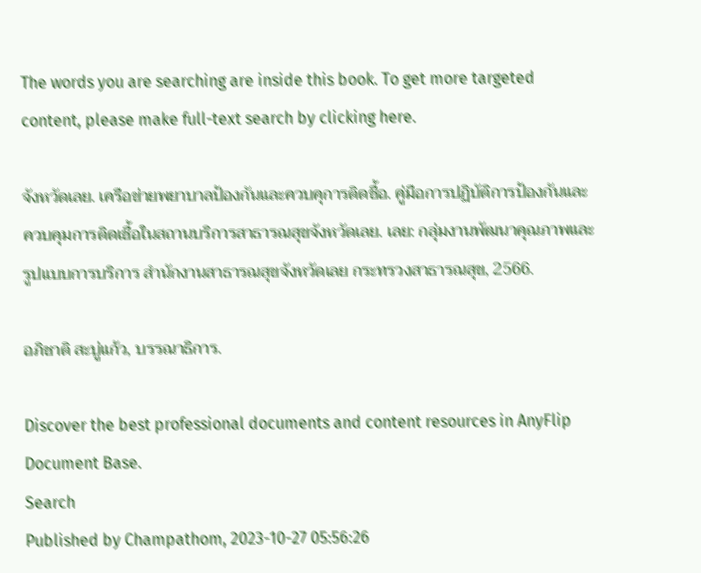The words you are searching are inside this book. To get more targeted content, please make full-text search by clicking here.

จังหวัดเลย. เครือข่ายพยาบาลป้องกันและควบคุการติดชื้อ. คู่มือการปฏิบัติการป้องกันและควบคุมการติดเชื้อในสถานบริการสาธารณสุขจังหวัดเลย. เลย: กลุ่มงานพัฒนาคุณภาพและรูปแบบการบริการ สำนักงานสาธารณสุขจังหวัดเลย กระทรวงสาธารณสุข, 2566.

อภิชาติ สะบู่แก้ว, บรรณาธิการ.

Discover the best professional documents and content resources in AnyFlip Document Base.
Search
Published by Champathom, 2023-10-27 05:56:26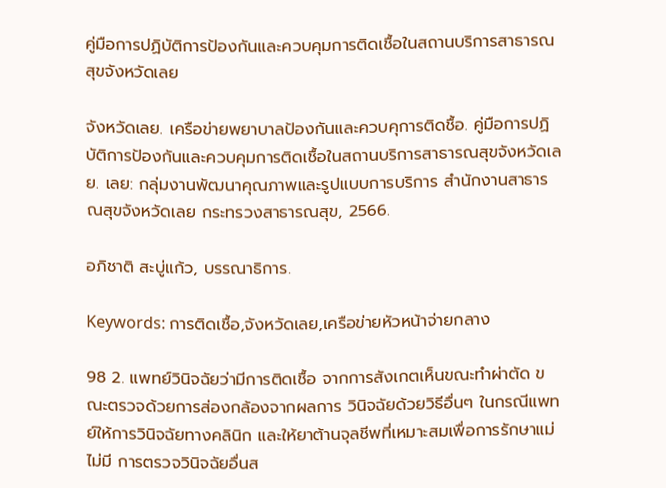คู่มือการปฏิบัติการป้องกันและควบคุมการติดเชื้อในสถานบริการสาธารณสุขจังหวัดเลย

จังหวัดเลย. เครือข่ายพยาบาลป้องกันและควบคุการติดชื้อ. คู่มือการปฏิบัติการป้องกันและควบคุมการติดเชื้อในสถานบริการสาธารณสุขจังหวัดเลย. เลย: กลุ่มงานพัฒนาคุณภาพและรูปแบบการบริการ สำนักงานสาธารณสุขจังหวัดเลย กระทรวงสาธารณสุข, 2566.

อภิชาติ สะบู่แก้ว, บรรณาธิการ.

Keywords: การติดเชื้อ,จังหวัดเลย,เครือข่ายหัวหน้าจ่ายกลาง

98 2. แพทย์วินิจฉัยว่ามีการติดเชื้อ จากการสังเกตเห็นขณะทำผ่าตัด ขณะตรวจด้วยการส่องกล้องจากผลการ วินิจฉัยด้วยวิธีอื่นๆ ในกรณีแพทย์ให้การวินิจฉัยทางคลินิก และให้ยาต้านจุลชีพที่เหมาะสมเพื่อการรักษาแม่ไม่มี การตรวจวินิจฉัยอื่นส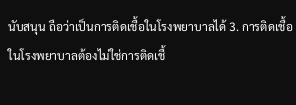นับสนุน ถือว่าเป็นการติดเชื้อในโรงพยาบาลได้ 3. การติดเชื้อในโรงพยาบาลต้องไม่ใช่การติดเชื้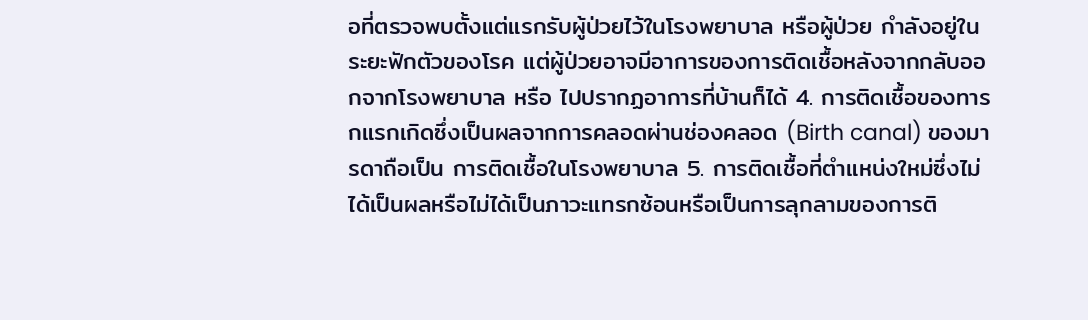อที่ตรวจพบตั้งแต่แรกรับผู้ป่วยไว้ในโรงพยาบาล หรือผู้ป่วย กำลังอยู่ในระยะฟักตัวของโรค แต่ผู้ป่วยอาจมีอาการของการติดเชื้อหลังจากกลับออกจากโรงพยาบาล หรือ ไปปรากฏอาการที่บ้านก็ได้ 4. การติดเชื้อของทารกแรกเกิดซึ่งเป็นผลจากการคลอดผ่านช่องคลอด (Birth canal) ของมารดาถือเป็น การติดเชื้อในโรงพยาบาล 5. การติดเชื้อที่ตำแหน่งใหม่ซึ่งไม่ได้เป็นผลหรือไม่ได้เป็นภาวะแทรกซ้อนหรือเป็นการลุกลามของการติ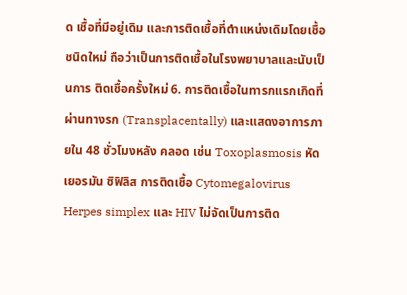ด เชื้อที่มีอยู่เดิม และการติดเชื้อที่ตำแหน่งเดิมโดยเชื้อชนิดใหม่ ถือว่าเป็นการติดเชื้อในโรงพยาบาลและนับเป็นการ ติดเชื้อครั้งใหม่ 6. การติดเชื้อในทารกแรกเกิดที่ผ่านทางรก (Transplacentally) และแสดงอาการภายใน 48 ชั่วโมงหลัง คลอด เช่น Toxoplasmosis หัดเยอรมัน ซิฟิลิส การติดเชื้อ Cytomegalovirus Herpes simplex และ HIV ไม่จัดเป็นการติด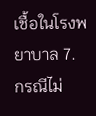เชื้อในโรงพยาบาล 7. กรณีไม่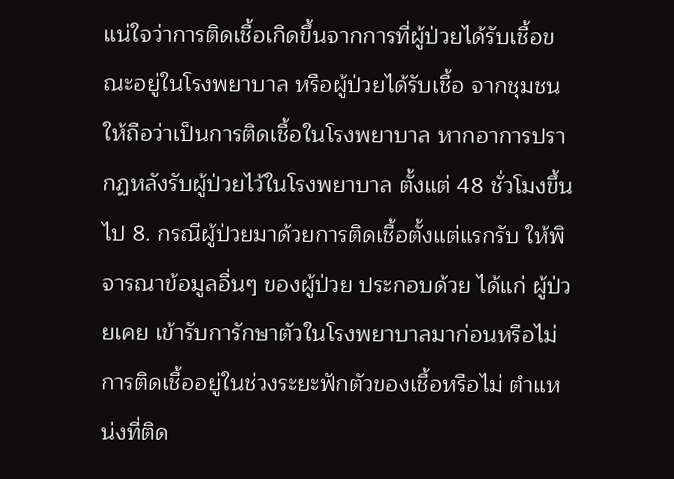แน่ใจว่าการติดเชื้อเกิดขึ้นจากการที่ผู้ป่วยได้รับเชื้อขณะอยู่ในโรงพยาบาล หรือผู้ป่วยได้รับเชื้อ จากชุมชนให้ถือว่าเป็นการติดเชื้อในโรงพยาบาล หากอาการปรากฏหลังรับผู้ป่วยไว้ในโรงพยาบาล ตั้งแต่ 48 ชั่วโมงขึ้นไป 8. กรณีผู้ป่วยมาด้วยการติดเชื้อตั้งแต่แรกรับ ให้พิจารณาข้อมูลอื่นๆ ของผู้ป่วย ประกอบด้วย ได้แก่ ผู้ป่วยเคย เข้ารับการักษาตัวในโรงพยาบาลมาก่อนหรือไม่ การติดเชื้ออยู่ในช่วงระยะฟักตัวของเชื้อหรือไม่ ตำแหน่งที่ติด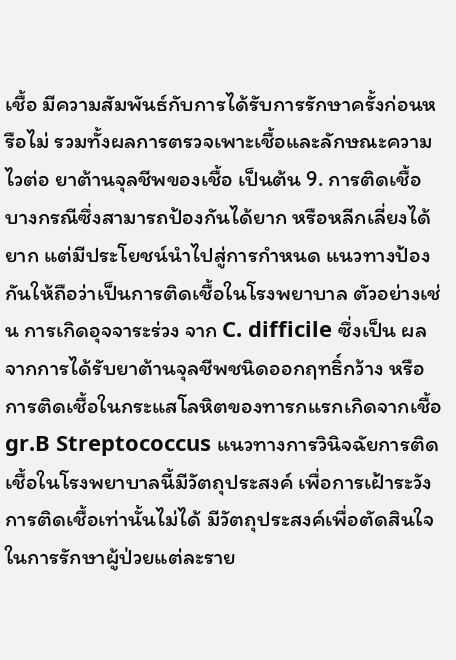เชื้อ มีความสัมพันธ์กับการได้รับการรักษาครั้งก่อนหรือไม่ รวมทั้งผลการตรวจเพาะเชื้อและลักษณะความไวต่อ ยาต้านจุลชีพของเชื้อ เป็นต้น 9. การติดเชื้อบางกรณีซึ่งสามารถป้องกันได้ยาก หรือหลีกเลี่ยงได้ยาก แต่มีประโยชน์นำไปสู่การกำหนด แนวทางป้องกันให้ถือว่าเป็นการติดเชื้อในโรงพยาบาล ตัวอย่างเช่น การเกิดอุจจาระร่วง จาก C. difficile ซึ่งเป็น ผลจากการได้รับยาต้านจุลชีพชนิดออกฤทธิ์กว้าง หรือการติดเชื้อในกระแสโลหิตของทารกแรกเกิดจากเชื้อ gr.B Streptococcus แนวทางการวินิจฉัยการติดเชื้อในโรงพยาบาลนี้มีวัตถุประสงค์ เพื่อการเฝ้าระวังการติดเชื้อเท่านั้นไม่ได้ มีวัตถุประสงค์เพื่อตัดสินใจในการรักษาผู้ป่วยแต่ละราย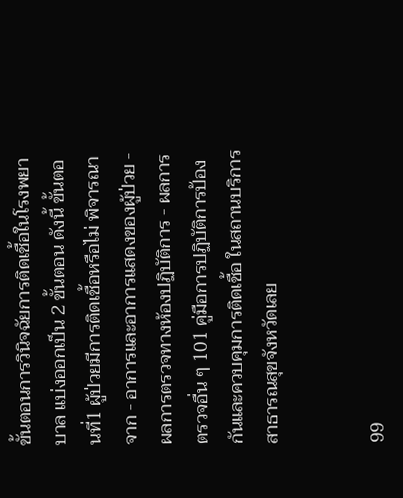ขั้นตอนการวินิจฉัยการติดเชื้อในโรงพยาบาล แบ่งออกเป็น 2 ขั้นตอน ดังนี้ ขั้นตอนที่1 ผู้ป่วยมีการติดเชื้อหรือไม่ พิจารณาจาก - อาการและอาการแสดงของผู้ป่วย - ผลการตรวจทางห้องปฏิบัติการ - ผลการตรวจอื่น ๆ 101 คู่มือการปฏิบัติการป้องกันและควบคุมการติดเชื้อ ในสถานบริการสาธารณสุขจังหวัดเลย


99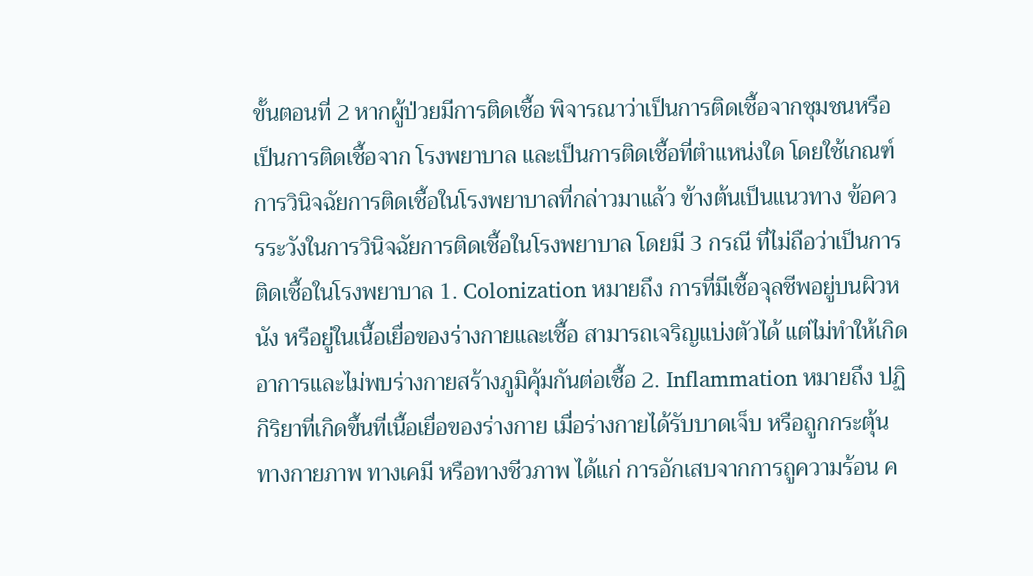ขั้นตอนที่ 2 หากผู้ป่วยมีการติดเชื้อ พิจารณาว่าเป็นการติดเชื้อจากชุมชนหรือเป็นการติดเชื้อจาก โรงพยาบาล และเป็นการติดเชื้อที่ตำแหน่งใด โดยใช้เกณฑ์การวินิจฉัยการติดเชื้อในโรงพยาบาลที่กล่าวมาแล้ว ข้างต้นเป็นแนวทาง ข้อควรระวังในการวินิจฉัยการติดเชื้อในโรงพยาบาล โดยมี 3 กรณี ที่ไม่ถือว่าเป็นการติดเชื้อในโรงพยาบาล 1. Colonization หมายถึง การที่มีเชื้อจุลชีพอยู่บนผิวหนัง หรือยู่ในเนื้อเยื่อของร่างกายและเชื้อ สามารถเจริญแบ่งตัวได้ แต่ไม่ทำให้เกิดอาการและไม่พบร่างกายสร้างภูมิคุ้มกันต่อเชื้อ 2. Inflammation หมายถึง ปฏิกิริยาที่เกิดขึ้นที่เนื้อเยื่อของร่างกาย เมื่อร่างกายได้รับบาดเจ็บ หรือถูกกระตุ้นทางกายภาพ ทางเคมี หรือทางชีวภาพ ได้แก่ การอักเสบจากการถูความร้อน ค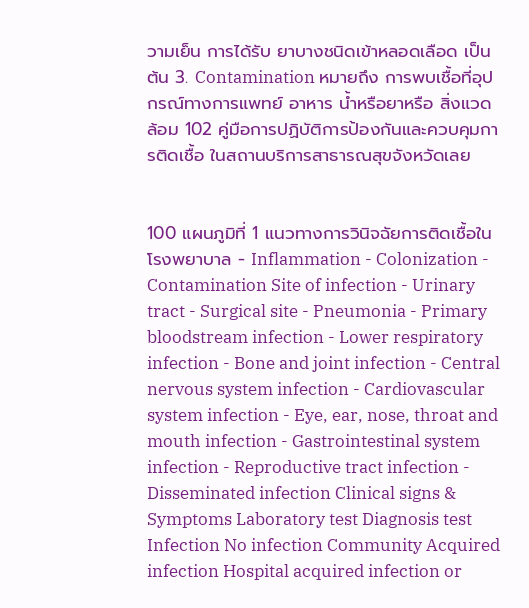วามเย็น การได้รับ ยาบางชนิดเข้าหลอดเลือด เป็นต้น 3. Contamination หมายถึง การพบเชื้อที่อุปกรณ์ทางการแพทย์ อาหาร น้ำหรือยาหรือ สิ่งแวดล้อม 102 คู่มือการปฏิบัติการป้องกันและควบคุมการติดเชื้อ ในสถานบริการสาธารณสุขจังหวัดเลย


100 แผนภูมิที่ 1 แนวทางการวินิจฉัยการติดเชื้อในโรงพยาบาล - Inflammation - Colonization - Contamination Site of infection - Urinary tract - Surgical site - Pneumonia - Primary bloodstream infection - Lower respiratory infection - Bone and joint infection - Central nervous system infection - Cardiovascular system infection - Eye, ear, nose, throat and mouth infection - Gastrointestinal system infection - Reproductive tract infection - Disseminated infection Clinical signs & Symptoms Laboratory test Diagnosis test Infection No infection Community Acquired infection Hospital acquired infection or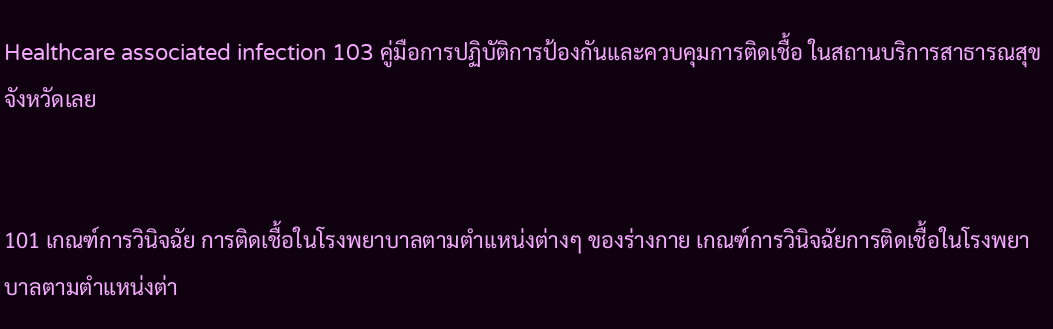Healthcare associated infection 103 คู่มือการปฏิบัติการป้องกันและควบคุมการติดเชื้อ ในสถานบริการสาธารณสุขจังหวัดเลย


101 เกณฑ์การวินิจฉัย การติดเชื้อในโรงพยาบาลตามตำแหน่งต่างๆ ของร่างกาย เกณฑ์การวินิจฉัยการติดเชื้อในโรงพยาบาลตามตำแหน่งต่า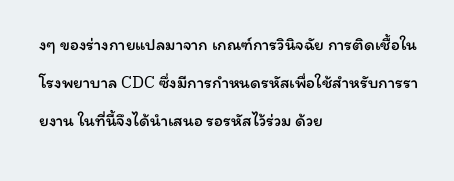งๆ ของร่างกายแปลมาจาก เกณฑ์การวินิจฉัย การติดเชื้อในโรงพยาบาล CDC ซึ่งมีการกำหนดรหัสเพื่อใช้สำหรับการรายงาน ในที่นี้จึงได้นำเสนอ รอรหัสไว้ร่วม ด้วย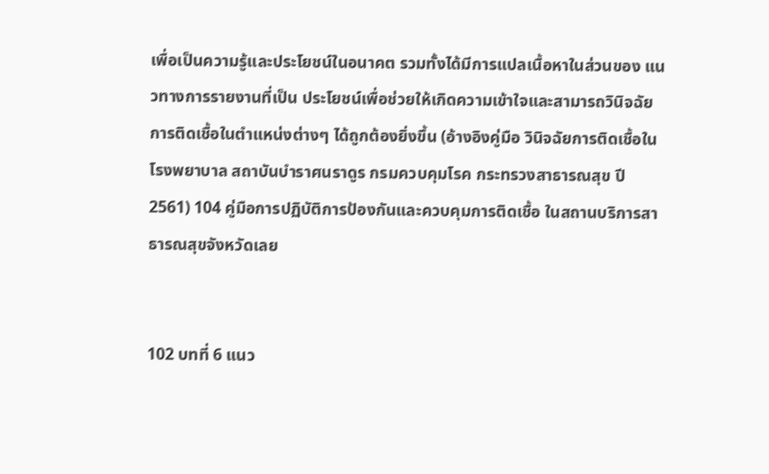เพื่อเป็นความรู้และประโยชน์ในอนาคต รวมทั้งได้มีการแปลเนื้อหาในส่วนของ แนวทางการรายงานที่เป็น ประโยชน์เพื่อช่วยให้เกิดความเข้าใจและสามารถวินิจฉัยการติดเชื้อในตำแหน่งต่างๆ ได้ถูกต้องยิ่งขึ้น (อ้างอิงคู่มือ วินิจฉัยการติดเชื้อในโรงพยาบาล สถาบันบำราศนราดูร กรมควบคุมโรค กระทรวงสาธารณสุข ปี 2561) 104 คู่มือการปฏิบัติการป้องกันและควบคุมการติดเชื้อ ในสถานบริการสาธารณสุขจังหวัดเลย


102 บทที่ 6 แนว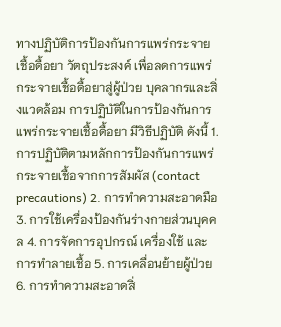ทางปฏิบัติการป้องกันการแพร่กระจายเชื้อดื้อยา วัตถุประสงค์ เพื่อลดการแพร่กระจายเชื้อดื้อยาสู่ผู้ป่วย บุคลากรและสิ่งแวดล้อม การปฏิบัติในการป้องกันการแพร่กระจายเชื้อดื้อยา มีวิธีปฏิบัติ ดังนี้ 1. การปฏิบัติตามหลักการป้องกันการแพร่กระจายเชื้อจากการสัมผัส (contact precautions) 2. การทำความสะอาดมือ 3. การใช้เครื่องป้องกันร่างกายส่วนบุคคล 4. การจัดการอุปกรณ์ เครื่องใช้ และการทำลายเชื้อ 5. การเคลื่อนย้ายผู้ป่วย 6. การทำความสะอาดสิ่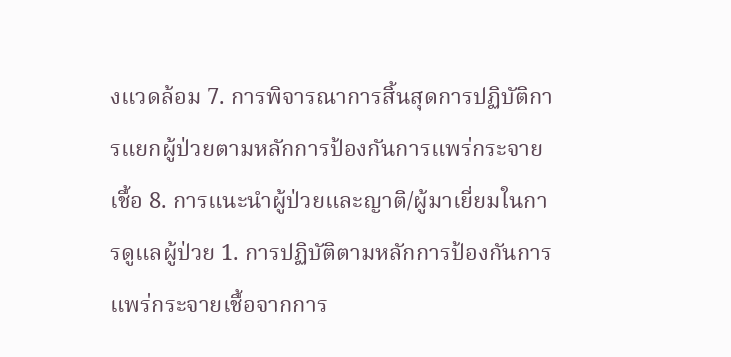งแวดล้อม 7. การพิจารณาการสิ้นสุดการปฏิบัติการแยกผู้ป่วยตามหลักการป้องกันการแพร่กระจายเชื้อ 8. การแนะนำผู้ป่วยและญาติ/ผู้มาเยี่ยมในการดูแลผู้ป่วย 1. การปฏิบัติตามหลักการป้องกันการแพร่กระจายเชื้อจากการ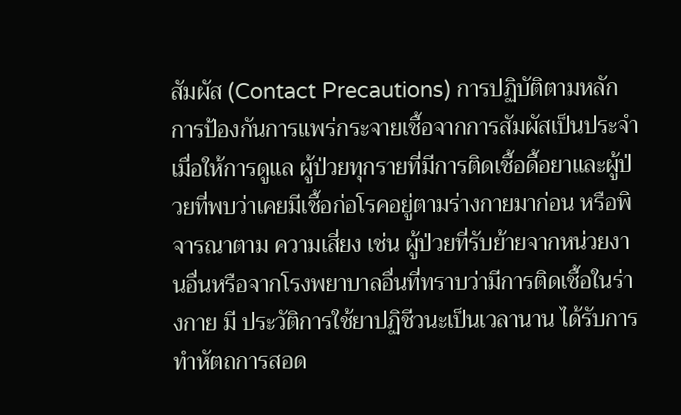สัมผัส (Contact Precautions) การปฏิบัติตามหลักการป้องกันการแพร่กระจายเชื้อจากการสัมผัสเป็นประจำเมื่อให้การดูแล ผู้ป่วยทุกรายที่มีการติดเชื้อดื้อยาและผู้ป่วยที่พบว่าเคยมีเชื้อก่อโรคอยู่ตามร่างกายมาก่อน หรือพิจารณาตาม ความเสี่ยง เช่น ผู้ป่วยที่รับย้ายจากหน่วยงานอื่นหรือจากโรงพยาบาลอื่นที่ทราบว่ามีการติดเชื้อในร่างกาย มี ประวัติการใช้ยาปฏิชีวนะเป็นเวลานาน ได้รับการทำหัตถการสอด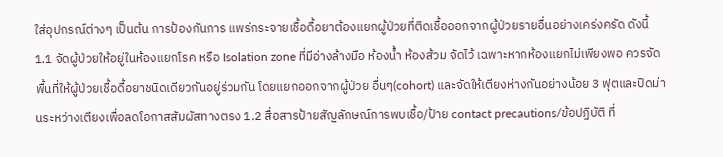ใส่อุปกรณ์ต่างๆ เป็นต้น การป้องกันการ แพร่กระจายเชื้อดื้อยาต้องแยกผู้ป่วยที่ติดเชื้อออกจากผู้ป่วยรายอื่นอย่างเคร่งครัด ดังนี้ 1.1 จัดผู้ป่วยให้อยู่ในห้องแยกโรค หรือ Isolation zone ที่มีอ่างล้างมือ ห้องน้ำ ห้องส้วม จัดไว้ เฉพาะหากห้องแยกไม่เพียงพอ ควรจัดพื้นที่ให้ผู้ป่วยเชื้อดื้อยาชนิดเดียวกันอยู่ร่วมกัน โดยแยกออกจากผู้ป่วย อื่นๆ(cohort) และจัดให้เตียงห่างกันอย่างน้อย 3 ฟุตและปิดม่านระหว่างเตียงเพื่อลดโอกาสสัมผัสทางตรง 1.2 สื่อสารป้ายสัญลักษณ์การพบเชื้อ/ป้าย contact precautions/ข้อปฏิบัติ ที่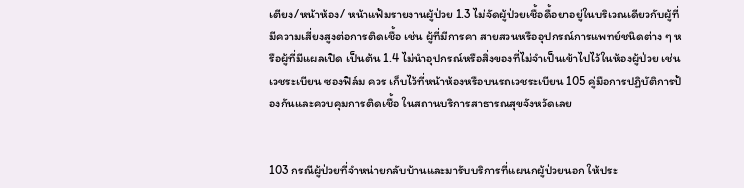เตียง/หน้าห้อง/ หน้าแฟ้มรายงานผู้ป่วย 1.3 ไม่จัดผู้ป่วยเชื้อดื้อยาอยู่ในบริเวณเดียวกับผู้ที่มีความเสี่ยงสูงต่อการติดเชื้อ เช่น ผู้ที่มีการคา สายสวนหรืออุปกรณ์การแพทย์ชนิดต่าง ๆ หรือผู้ที่มีแผลเปิด เป็นต้น 1.4 ไม่นำอุปกรณ์หรือสิ่งของที่ไม่จำเป็นเข้าไปไว้ในห้องผู้ป่วย เช่น เวชระเบียน ซองฟิล์ม ควร เก็บไว้ที่หน้าห้องหรือบนรถเวชระเบียน 105 คู่มือการปฏิบัติการป้องกันและควบคุมการติดเชื้อ ในสถานบริการสาธารณสุขจังหวัดเลย


103 กรณีผู้ป่วยที่จำหน่ายกลับบ้านและมารับบริการที่แผนกผู้ป่วยนอก ให้ประ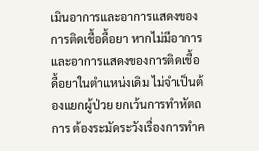เมินอาการและอาการแสดงของ การติดเชื้อดื้อยา หากไม่มีอาการและอาการแสดงของการติดเชื้อดื้อยาในตำแหน่งเดิม ไม่จำเป็นต้องแยกผู้ป่วย ยกเว้นการทำหัตถการ ต้องระมัดระวังเรื่องการทำค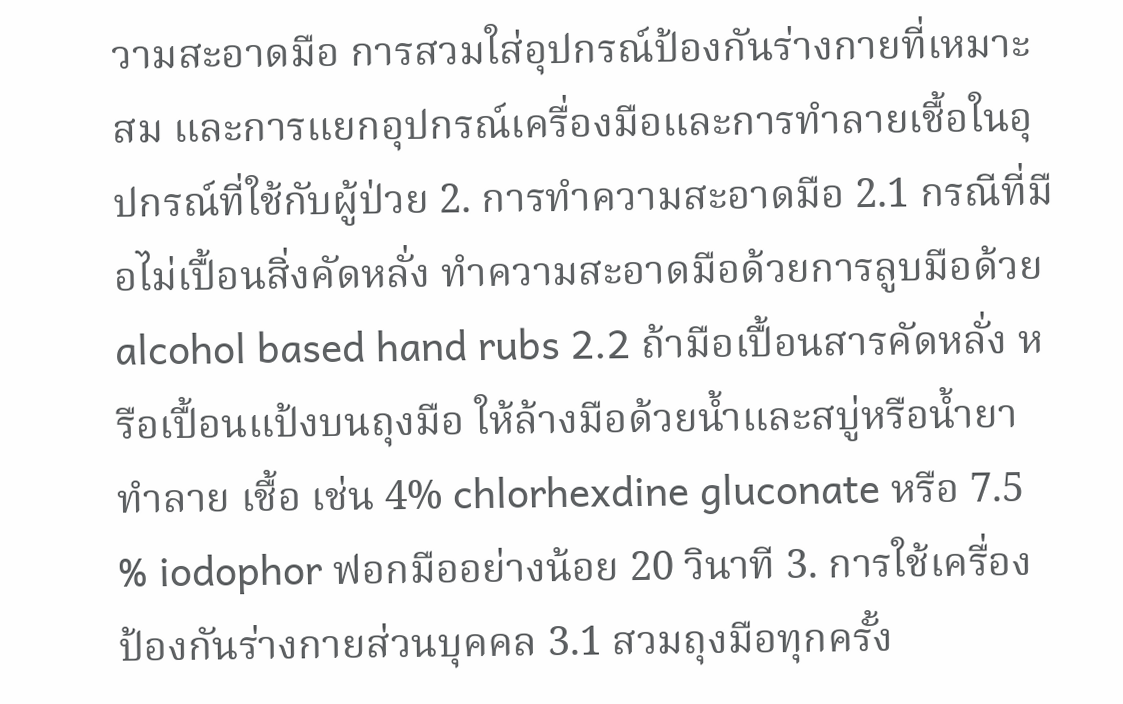วามสะอาดมือ การสวมใส่อุปกรณ์ป้องกันร่างกายที่เหมาะสม และการแยกอุปกรณ์เครื่องมือและการทำลายเชื้อในอุปกรณ์ที่ใช้กับผู้ป่วย 2. การทำความสะอาดมือ 2.1 กรณีที่มือไม่เปื้อนสิ่งคัดหลั่ง ทำความสะอาดมือด้วยการลูบมือด้วย alcohol based hand rubs 2.2 ถ้ามือเปื้อนสารคัดหลั่ง หรือเปื้อนแป้งบนถุงมือ ให้ล้างมือด้วยน้ำและสบู่หรือน้ำยาทำลาย เชื้อ เช่น 4% chlorhexdine gluconate หรือ 7.5 % iodophor ฟอกมืออย่างน้อย 20 วินาที 3. การใช้เครื่องป้องกันร่างกายส่วนบุคคล 3.1 สวมถุงมือทุกครั้ง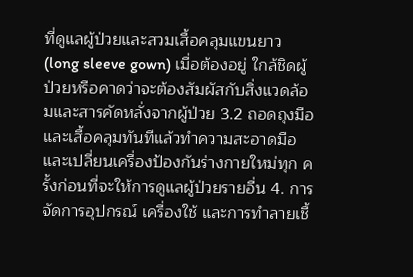ที่ดูแลผู้ป่วยและสวมเสื้อคลุมแขนยาว (long sleeve gown) เมื่อต้องอยู่ ใกล้ชิดผู้ป่วยหรือคาดว่าจะต้องสัมผัสกับสิ่งแวดล้อมและสารคัดหลั่งจากผู้ป่วย 3.2 ถอดถุงมือและเสื้อคลุมทันทีแล้วทำความสะอาดมือและเปลี่ยนเครื่องป้องกันร่างกายใหม่ทุก ครั้งก่อนที่จะให้การดูแลผู้ป่วยรายอื่น 4. การจัดการอุปกรณ์ เครื่องใช้ และการทำลายเชื้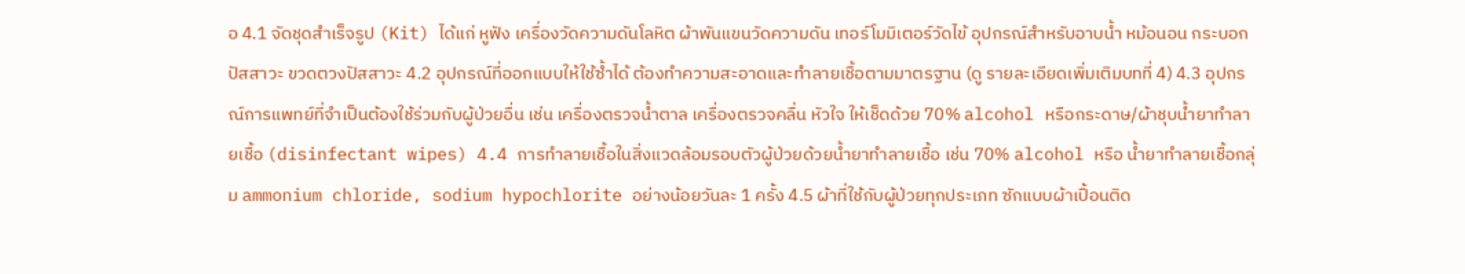อ 4.1 จัดชุดสำเร็จรูป (Kit) ได้แก่ หูฟัง เครื่องวัดความดันโลหิต ผ้าพันแขนวัดความดัน เทอร์โมมิเตอร์วัดไข้ อุปกรณ์สำหรับอาบน้ำ หม้อนอน กระบอกปัสสาวะ ขวดตวงปัสสาวะ 4.2 อุปกรณ์ที่ออกแบบให้ใช้ซ้ำได้ ต้องทำความสะอาดและทำลายเชื้อตามมาตรฐาน (ดู รายละเอียดเพิ่มเติมบทที่ 4) 4.3 อุปกรณ์การแพทย์ที่จำเป็นต้องใช้ร่วมกับผู้ป่วยอื่น เช่น เครื่องตรวจน้ำตาล เครื่องตรวจคลื่น หัวใจ ให้เช็ดด้วย 70% alcohol หรือกระดาษ/ผ้าชุบน้ำยาทำลายเชื้อ (disinfectant wipes) 4.4 การทำลายเชื้อในสิ่งแวดล้อมรอบตัวผู้ป่วยด้วยน้ำยาทำลายเชื้อ เช่น 70% alcohol หรือ น้ำยาทำลายเชื้อกลุ่ม ammonium chloride, sodium hypochlorite อย่างน้อยวันละ 1 ครั้ง 4.5 ผ้าที่ใช้กับผู้ป่วยทุกประเภท ซักแบบผ้าเปื้อนติด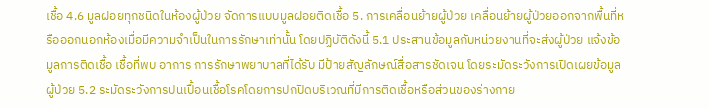เชื้อ 4.6 มูลฝอยทุกชนิดในห้องผู้ป่วย จัดการแบบมูลฝอยติดเชื้อ 5. การเคลื่อนย้ายผู้ป่วย เคลื่อนย้ายผู้ป่วยออกจากพื้นที่หรือออกนอกห้องเมื่อมีความจำเป็นในการรักษาเท่านั้น โดยปฏิบัติดังนี้ 5.1 ประสานข้อมูลกับหน่วยงานที่จะส่งผู้ป่วย แจ้งข้อมูลการติดเชื้อ เชื้อที่พบ อาการ การรักษาพยาบาลที่ได้รับ มีป้ายสัญลักษณ์สื่อสารชัดเจน โดยระมัดระวังการเปิดเผยข้อมูลผู้ป่วย 5.2 ระมัดระวังการปนเปื้อนเชื้อโรคโดยการปกปิดบริเวณที่มีการติดเชื้อหรือส่วนของร่างกาย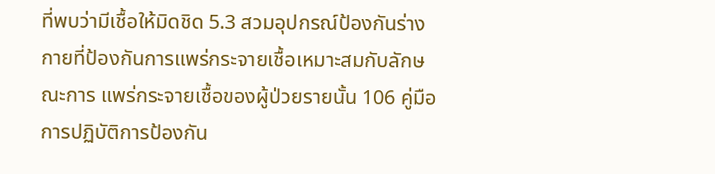ที่พบว่ามีเชื้อให้มิดชิด 5.3 สวมอุปกรณ์ป้องกันร่างกายที่ป้องกันการแพร่กระจายเชื้อเหมาะสมกับลักษณะการ แพร่กระจายเชื้อของผู้ป่วยรายนั้น 106 คู่มือการปฏิบัติการป้องกัน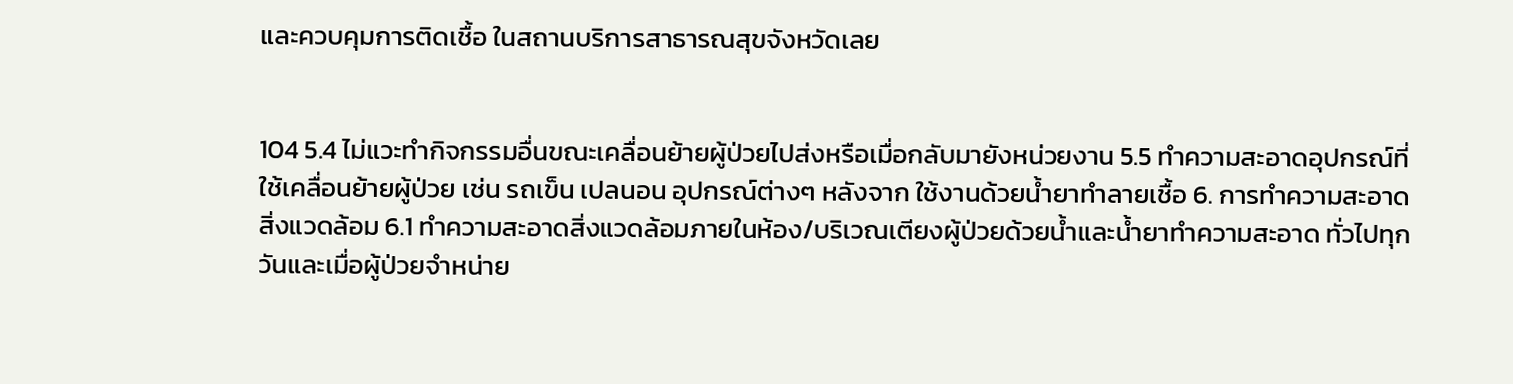และควบคุมการติดเชื้อ ในสถานบริการสาธารณสุขจังหวัดเลย


104 5.4 ไม่แวะทำกิจกรรมอื่นขณะเคลื่อนย้ายผู้ป่วยไปส่งหรือเมื่อกลับมายังหน่วยงาน 5.5 ทำความสะอาดอุปกรณ์ที่ใช้เคลื่อนย้ายผู้ป่วย เช่น รถเข็น เปลนอน อุปกรณ์ต่างๆ หลังจาก ใช้งานด้วยน้ำยาทำลายเชื้อ 6. การทำความสะอาดสิ่งแวดล้อม 6.1 ทำความสะอาดสิ่งแวดล้อมภายในห้อง/บริเวณเตียงผู้ป่วยด้วยน้ำและน้ำยาทำความสะอาด ทั่วไปทุกวันและเมื่อผู้ป่วยจำหน่าย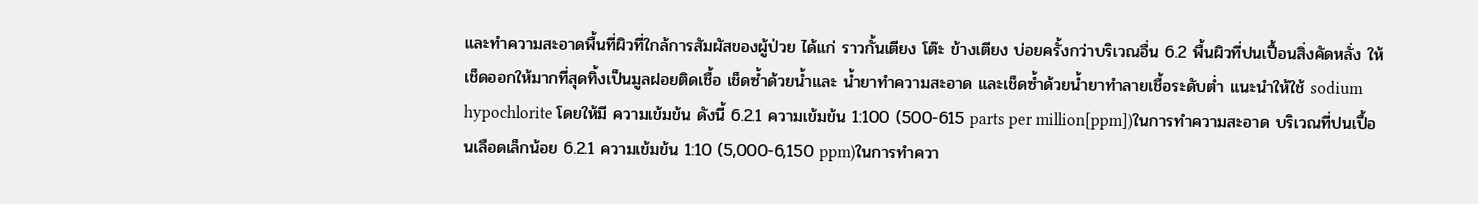และทำความสะอาดพื้นที่ผิวที่ใกล้การสัมผัสของผู้ป่วย ได้แก่ ราวกั้นเตียง โต๊ะ ข้างเตียง บ่อยครั้งกว่าบริเวณอื่น 6.2 พื้นผิวที่ปนเปื้อนสิ่งคัดหลั่ง ให้เช็ดออกให้มากที่สุดทิ้งเป็นมูลฝอยติดเชื้อ เช็ดซ้ำด้วยน้ำและ น้ำยาทำความสะอาด และเช็ดซ้ำด้วยน้ำยาทำลายเชื้อระดับต่ำ แนะนำให้ใช้ sodium hypochlorite โดยให้มี ความเข้มข้น ดังนี้ 6.2.1 ความเข้มข้น 1:100 (500-615 parts per million[ppm])ในการทำความสะอาด บริเวณที่ปนเปื้อนเลือดเล็กน้อย 6.2.1 ความเข้มข้น 1:10 (5,000-6,150 ppm)ในการทำควา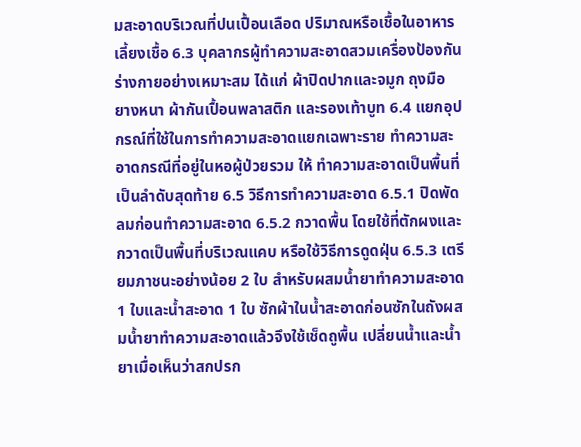มสะอาดบริเวณที่ปนเปื้อนเลือด ปริมาณหรือเชื้อในอาหารเลี้ยงเชื้อ 6.3 บุคลากรผู้ทำความสะอาดสวมเครื่องป้องกันร่างกายอย่างเหมาะสม ได้แก่ ผ้าปิดปากและจมูก ถุงมือ ยางหนา ผ้ากันเปื้อนพลาสติก และรองเท้าบูท 6.4 แยกอุปกรณ์ที่ใช้ในการทำความสะอาดแยกเฉพาะราย ทำความสะอาดกรณีที่อยู่ในหอผู้ป่วยรวม ให้ ทำความสะอาดเป็นพื้นที่เป็นลำดับสุดท้าย 6.5 วิธีการทำความสะอาด 6.5.1 ปิดพัดลมก่อนทำความสะอาด 6.5.2 กวาดพื้น โดยใช้ที่ตักผงและกวาดเป็นพื้นที่บริเวณแคบ หรือใช้วิธีการดูดฝุ่น 6.5.3 เตรียมภาชนะอย่างน้อย 2 ใบ สำหรับผสมน้ำยาทำความสะอาด 1 ใบและน้ำสะอาด 1 ใบ ซักผ้าในน้ำสะอาดก่อนซักในถังผสมน้ำยาทำความสะอาดแล้วจึงใช้เช็ดถูพื้น เปลี่ยนน้ำและน้ำยาเมื่อเห็นว่าสกปรก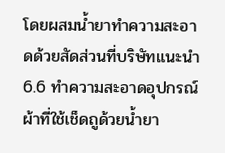โดยผสมน้ำยาทำความสะอาดด้วยสัดส่วนที่บริษัทแนะนำ 6.6 ทำความสะอาดอุปกรณ์ ผ้าที่ใช้เช็ดถูด้วยน้ำยา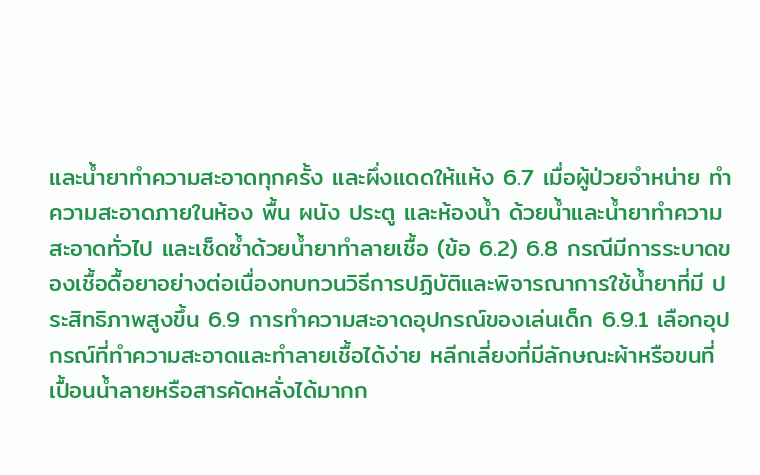และน้ำยาทำความสะอาดทุกครั้ง และผึ่งแดดให้แห้ง 6.7 เมื่อผู้ป่วยจำหน่าย ทำความสะอาดภายในห้อง พื้น ผนัง ประตู และห้องน้ำ ด้วยน้ำและน้ำยาทำความ สะอาดทั่วไป และเช็ดซ้ำด้วยน้ำยาทำลายเชื้อ (ข้อ 6.2) 6.8 กรณีมีการระบาดของเชื้อดื้อยาอย่างต่อเนื่องทบทวนวิธีการปฏิบัติและพิจารณาการใช้น้ำยาที่มี ประสิทธิภาพสูงขึ้น 6.9 การทำความสะอาดอุปกรณ์ของเล่นเด็ก 6.9.1 เลือกอุปกรณ์ที่ทำความสะอาดและทำลายเชื้อได้ง่าย หลีกเลี่ยงที่มีลักษณะผ้าหรือขนที่ เปื้อนน้ำลายหรือสารคัดหลั่งได้มากก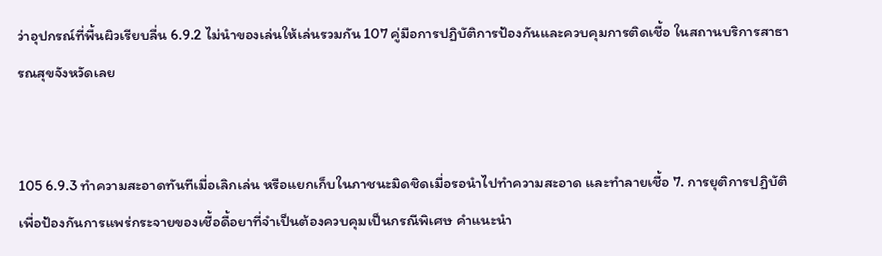ว่าอุปกรณ์ที่พื้นผิวเรียบลื่น 6.9.2 ไม่นำของเล่นให้เล่นรวมกัน 107 คู่มือการปฏิบัติการป้องกันและควบคุมการติดเชื้อ ในสถานบริการสาธารณสุขจังหวัดเลย


105 6.9.3 ทำความสะอาดทันทีเมื่อเลิกเล่น หรือแยกเก็บในภาชนะมิดชิดเมื่อรอนำไปทำความสะอาด และทำลายเชื้อ 7. การยุติการปฏิบัติเพื่อป้องกันการแพร่กระจายของเชื้อดื้อยาที่จำเป็นต้องควบคุมเป็นกรณีพิเศษ คำแนะนำ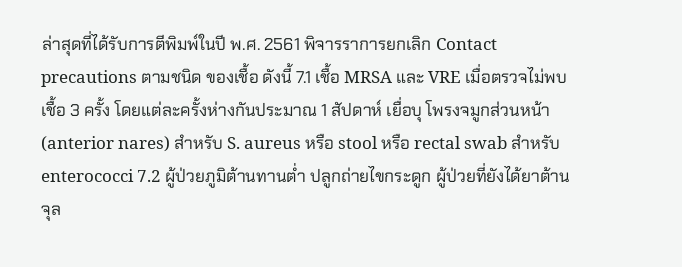ล่าสุดที่ได้รับการตีพิมพ์ในปี พ.ศ. 2561 พิจารราการยกเลิก Contact precautions ตามชนิด ของเชื้อ ดังนี้ 7.1 เชื้อ MRSA และ VRE เมื่อตรวจไม่พบเชื้อ 3 ครั้ง โดยแต่ละครั้งห่างกันประมาณ 1 สัปดาห์ เยื่อบุ โพรงจมูกส่วนหน้า (anterior nares) สำหรับ S. aureus หรือ stool หรือ rectal swab สำหรับ enterococci 7.2 ผู้ป่วยภูมิต้านทานต่ำ ปลูกถ่ายไขกระดูก ผู้ป่วยที่ยังได้ยาต้านจุล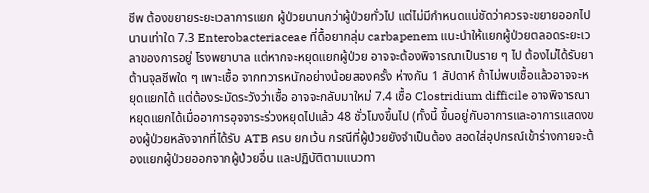ชีพ ต้องขยายระยะเวลาการแยก ผู้ป่วยนานกว่าผู้ป่วยทั่วไป แต่ไม่มีกำหนดแน่ชัดว่าควรจะขยายออกไปนานเท่าใด 7.3 Enterobacteriaceae ที่ดื้อยากลุ่ม carbapenem แนะนำให้แยกผู้ป่วยตลอดระยะเวลาของการอยู่ โรงพยาบาล แต่หากจะหยุดแยกผู้ป่วย อาจจะต้องพิจารณาเป็นราย ๆ ไป ต้องไม่ได้รับยาต้านจุลชีพใด ๆ เพาะเชื้อ จากทวารหนักอย่างน้อยสองครั้ง ห่างกัน 1 สัปดาห์ ถ้าไม่พบเชื้อแล้วอาจจะหยุดแยกได้ แต่ต้องระมัดระวังว่าเชื้อ อาจจะกลับมาใหม่ 7.4 เชื้อ Clostridium difficile อาจพิจารณาหยุดแยกได้เมื่ออาการอุจจาระร่วงหยุดไปแล้ว 48 ชั่วโมงขึ้นไป (ทั้งนี้ ขึ้นอยู่กับอาการและอาการแสดงของผู้ป่วยหลังจากที่ได้รับ ATB ครบ ยกเว้น กรณีที่ผู้ป่วยยังจำเป็นต้อง สอดใส่อุปกรณ์เข้าร่างกายจะต้องแยกผู้ป่วยออกจากผู้ป่วยอื่น และปฏิบัติตามแนวทา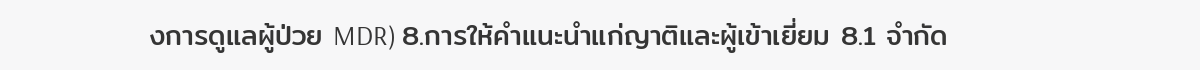งการดูแลผู้ป่วย MDR) 8.การให้คำแนะนำแก่ญาติและผู้เข้าเยี่ยม 8.1 จำกัด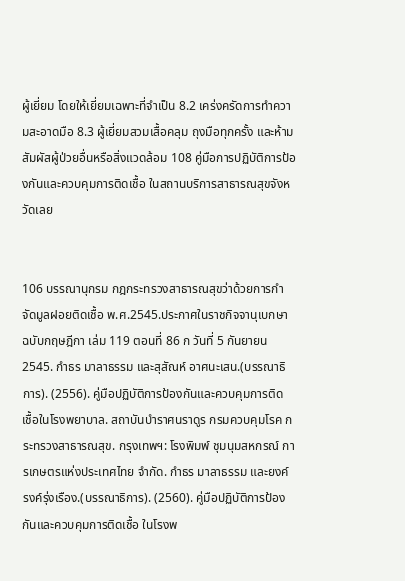ผู้เยี่ยม โดยให้เยี่ยมเฉพาะที่จำเป็น 8.2 เคร่งครัดการทำความสะอาดมือ 8.3 ผู้เยี่ยมสวมเสื้อคลุม ถุงมือทุกครั้ง และห้ามสัมผัสผู้ป่วยอื่นหรือสิ่งแวดล้อม 108 คู่มือการปฏิบัติการป้องกันและควบคุมการติดเชื้อ ในสถานบริการสาธารณสุขจังหวัดเลย


106 บรรณานุกรม กฎกระทรวงสาธารณสุขว่าด้วยการกำจัดมูลฝอยติดเชื้อ พ.ศ.2545.ประกาศในราชกิจจานุเบกษา ฉบับกฤษฎีกา เล่ม 119 ตอนที่ 86 ก วันที่ 5 กันยายน 2545. กำธร มาลาธรรม และสุสัณห์ อาศนะเสน.(บรรณาธิการ). (2556). คู่มือปฏิบัติการป้องกันและควบคุมการติด เชื้อในโรงพยาบาล. สถาบันบำราศนราดูร กรมควบคุมโรค กระทรวงสาธารณสุข. กรุงเทพฯ: โรงพิมพ์ ชุมนุมสหกรณ์ การเกษตรแห่งประเทศไทย จำกัด. กำธร มาลาธรรม และยงค์ รงค์รุ่งเรือง.(บรรณาธิการ). (2560). คู่มือปฏิบัติการป้องกันและควบคุมการติดเชื้อ ในโรงพ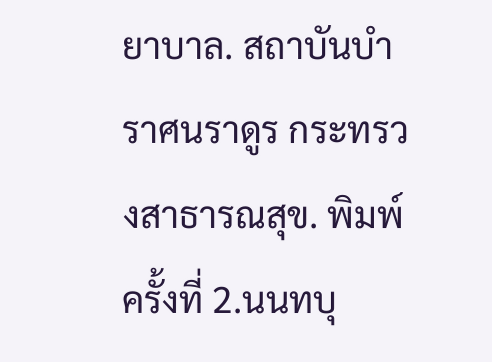ยาบาล. สถาบันบำราศนราดูร กระทรวงสาธารณสุข. พิมพ์ครั้งที่ 2.นนทบุ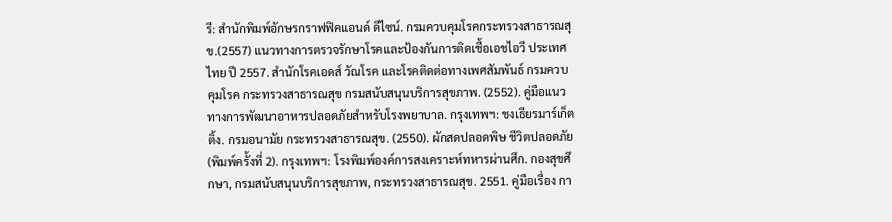รี: สำนักพิมพ์อักษรกราฟฟิคแอนด์ ดีไซน์. กรมควบคุมโรคกระทรวงสาธารณสุข.(2557) แนวทางการตรวจรักษาโรคและป้องกันการติดเชื้อเอชไอวี ประเทศไทย ปี 2557. สำนักโรคเอดส์ วัณโรค และโรคติดต่อทางเพศสัมพันธ์ กรมควบคุมโรค กระทรวงสาธารณสุข กรมสนับสนุนบริการสุขภาพ. (2552). คู่มือแนวทางการพัฒนาอาหารปลอดภัยสำหรับโรงพยาบาล. กรุงเทพฯ: ชงเธียรมาร์เก็ตติ้ง. กรมอนามัย กระทรวงสาธารณสุข. (2550). ผักสดปลอดพิษ ชีวิตปลอดภัย (พิมพ์ครั้งที่ 2). กรุงเทพฯ: โรงพิมพ์องค์การสงเคราะห์ทหารผ่านศึก. กองสุขศึกษา, กรมสนับสนุนบริการสุขภาพ, กระทรวงสาธารณสุข. 2551. คู่มือเรื่อง กา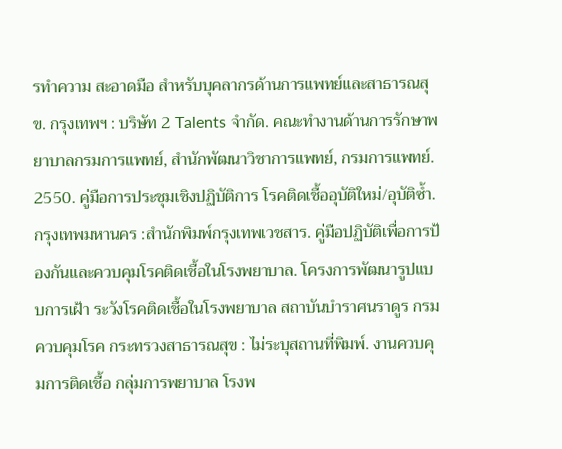รทำความ สะอาดมือ สำหรับบุคลากรด้านการแพทย์และสาธารณสุข. กรุงเทพฯ : บริษัท 2 Talents จำกัด. คณะทำงานด้านการรักษาพยาบาลกรมการแพทย์, สำนักพัฒนาวิชาการแพทย์, กรมการแพทย์. 2550. คู่มือการประชุมเชิงปฏิบัติการ โรคติดเชื้ออุบัติใหม่/อุบัติซ้ำ. กรุงเทพมหานคร :สำนักพิมพ์กรุงเทพเวชสาร. คู่มือปฏิบัติเพื่อการป้องกันและควบคุมโรคติดเชื้อในโรงพยาบาล. โครงการพัฒนารูปแบบการเฝ้า ระวังโรคติดเชื้อในโรงพยาบาล สถาบันบำราศนราดูร กรมควบคุมโรค กระทรวงสาธารณสุข : ไม่ระบุสถานที่พิมพ์. งานควบคุมการติดเชื้อ กลุ่มการพยาบาล โรงพ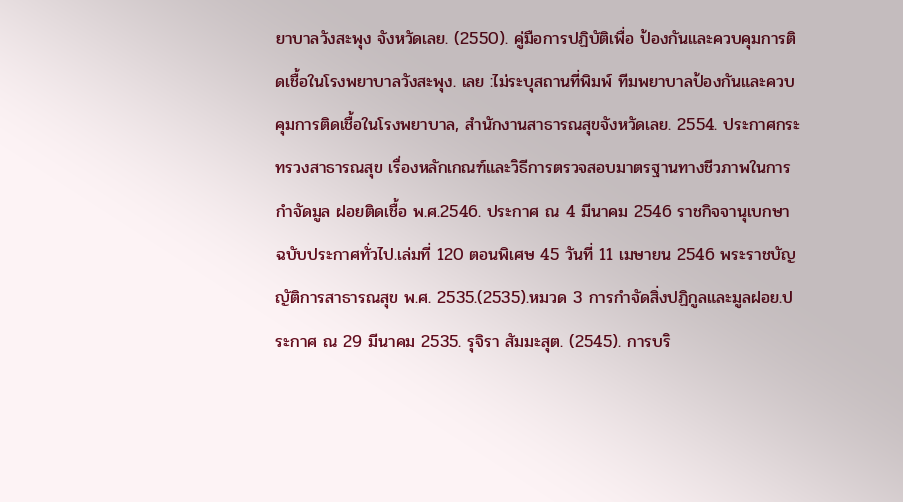ยาบาลวังสะพุง จังหวัดเลย. (2550). คู่มือการปฏิบัติเพื่อ ป้องกันและควบคุมการติดเชื้อในโรงพยาบาลวังสะพุง. เลย :ไม่ระบุสถานที่พิมพ์ ทีมพยาบาลป้องกันและควบคุมการติดเชื้อในโรงพยาบาล, สำนักงานสาธารณสุขจังหวัดเลย. 2554. ประกาศกระทรวงสาธารณสุข เรื่องหลักเกณฑ์และวิธีการตรวจสอบมาตรฐานทางชีวภาพในการกำจัดมูล ฝอยติดเชื้อ พ.ศ.2546. ประกาศ ณ 4 มีนาคม 2546 ราชกิจจานุเบกษา ฉบับประกาศทั่วไป.เล่มที่ 120 ตอนพิเศษ 45 วันที่ 11 เมษายน 2546 พระราชบัญญัติการสาธารณสุข พ.ศ. 2535.(2535).หมวด 3 การกำจัดสิ่งปฏิกูลและมูลฝอย.ประกาศ ณ 29 มีนาคม 2535. รุจิรา สัมมะสุต. (2545). การบริ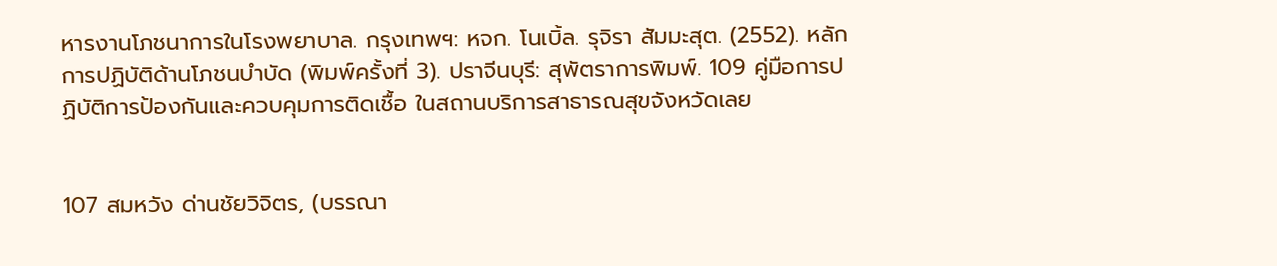หารงานโภชนาการในโรงพยาบาล. กรุงเทพฯ: หจก. โนเบิ้ล. รุจิรา สัมมะสุต. (2552). หลักการปฏิบัติด้านโภชนบำบัด (พิมพ์ครั้งที่ 3). ปราจีนบุรี: สุพัตราการพิมพ์. 109 คู่มือการปฏิบัติการป้องกันและควบคุมการติดเชื้อ ในสถานบริการสาธารณสุขจังหวัดเลย


107 สมหวัง ด่านชัยวิจิตร, (บรรณา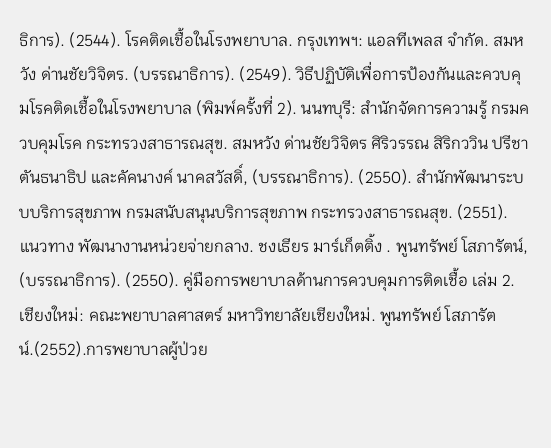ธิการ). (2544). โรคติดเชื้อในโรงพยาบาล. กรุงเทพฯ: แอลทีเพลส จำกัด. สมหวัง ด่านชัยวิจิตร. (บรรณาธิการ). (2549). วิธีปฏิบัติเพื่อการป้องกันและควบคุมโรคติดเชื้อในโรงพยาบาล (พิมพ์ครั้งที่ 2). นนทบุรี: สำนักจัดการความรู้ กรมควบคุมโรค กระทรวงสาธารณสุข. สมหวัง ด่านชัยวิจิตร ศิริวรรณ สิริกววิน ปรีชา ตันธนาธิป และคัคนางค์ นาคสวัสดิ์, (บรรณาธิการ). (2550). สำนักพัฒนาระบบบริการสุขภาพ กรมสนับสนุนบริการสุขภาพ กระทรวงสาธารณสุข. (2551). แนวทาง พัฒนางานหน่วยจ่ายกลาง. ชงเธียร มาร์เก็ตติ้ง . พูนทรัพย์ โสภารัตน์, (บรรณาธิการ). (2550). คู่มือการพยาบาลด้านการควบคุมการติดเชื้อ เล่ม 2. เชียงใหม่: คณะพยาบาลศาสตร์ มหาวิทยาลัยเชียงใหม่. พูนทรัพย์ โสภารัตน์.(2552).การพยาบาลผู้ป่วย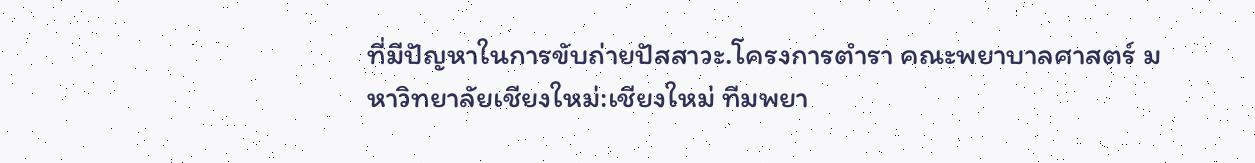ที่มีปัญหาในการขับถ่ายปัสสาวะ.โครงการตำรา คณะพยาบาลศาสตร์ มหาวิทยาลัยเชียงใหม่:เชียงใหม่ ทีมพยา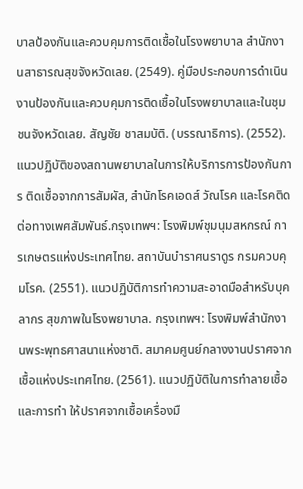บาลป้องกันและควบคุมการติดเชื้อในโรงพยาบาล สำนักงานสาธารณสุขจังหวัดเลย. (2549). คู่มือประกอบการดำเนินงานป้องกันและควบคุมการติดเชื้อในโรงพยาบาลและในชุมชนจังหวัดเลย. สัญชัย ชาสมบัติ. (บรรณาธิการ). (2552). แนวปฏิบัติของสถานพยาบาลในการให้บริการการป้องกันการ ติดเชื้อจากการสัมผัส, สำนักโรคเอดส์ วัณโรค และโรคติดต่อทางเพศสัมพันธ์.กรุงเทพฯ: โรงพิมพ์ชุมนุมสหกรณ์ การเกษตรแห่งประเทศไทย. สถาบันบำราศนราดูร กรมควบคุมโรค. (2551). แนวปฏิบัติการทำความสะอาดมือสำหรับบุคลากร สุขภาพในโรงพยาบาล. กรุงเทพฯ: โรงพิมพ์สำนักงานพระพุทธศาสนาแห่งชาติ. สมาคมศูนย์กลางงานปราศจากเชื้อแห่งประเทศไทย. (2561). แนวปฏิบัติในการทำลายเชื้อและการทำ ให้ปราศจากเชื้อเครื่องมื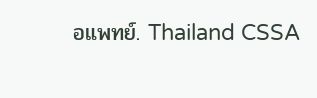อแพทย์. Thailand CSSA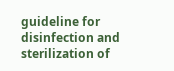guideline for disinfection and sterilization of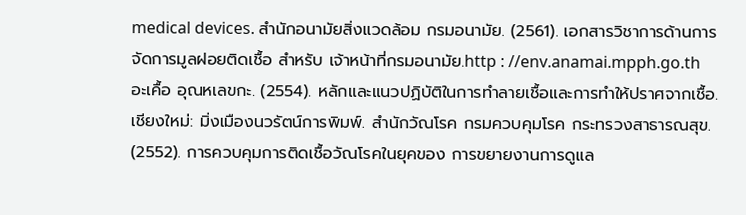medical devices. สำนักอนามัยสิ่งแวดล้อม กรมอนามัย. (2561). เอกสารวิชาการด้านการจัดการมูลฝอยติดเชื้อ สำหรับ เจ้าหน้าที่กรมอนามัย.http : //env.anamai.mpph.go.th อะเคื้อ อุณหเลขกะ. (2554). หลักและแนวปฏิบัติในการทำลายเชื้อและการทำให้ปราศจากเชื้อ.เชียงใหม่: มิ่งเมืองนวรัตน์การพิมพ์. สำนักวัณโรค กรมควบคุมโรค กระทรวงสาธารณสุข. (2552). การควบคุมการติดเชื้อวัณโรคในยุคของ การขยายงานการดูแล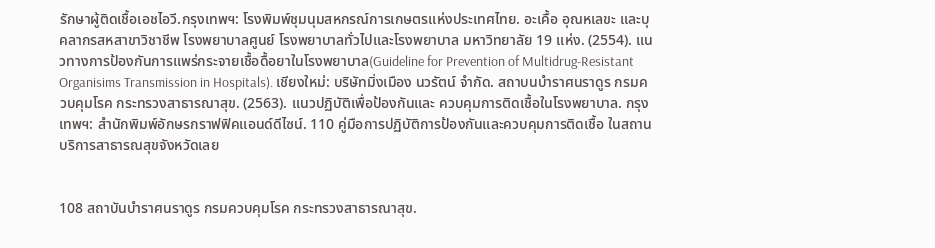รักษาผู้ติดเชื้อเอชไอวี.กรุงเทพฯ: โรงพิมพ์ชุมนุมสหกรณ์การเกษตรแห่งประเทศไทย. อะเคื้อ อุณหเลขะ และบุคลากรสหสาขาวิชาชีพ โรงพยาบาลศูนย์ โรงพยาบาลทั่วไปและโรงพยาบาล มหาวิทยาลัย 19 แห่ง. (2554). แนวทางการป้องกันการแพร่กระจายเชื้อดื้อยาในโรงพยาบาล(Guideline for Prevention of Multidrug-Resistant Organisims Transmission in Hospitals). เชียงใหม่: บริษัทมิ่งเมือง นวรัตน์ จำกัด. สถาบนบำราศนราดูร กรมควบคุมโรค กระทรวงสาธารณาสุข. (2563). แนวปฏิบัติเพื่อป้องกันและ ควบคุมการติดเชื้อในโรงพยาบาล. กรุงเทพฯ: สำนักพิมพ์อักษรกราฟฟิคแอนด์ดีไซน์. 110 คู่มือการปฏิบัติการป้องกันและควบคุมการติดเชื้อ ในสถานบริการสาธารณสุขจังหวัดเลย


108 สถาบันบำราศนราดูร กรมควบคุมโรค กระทรวงสาธารณาสุข.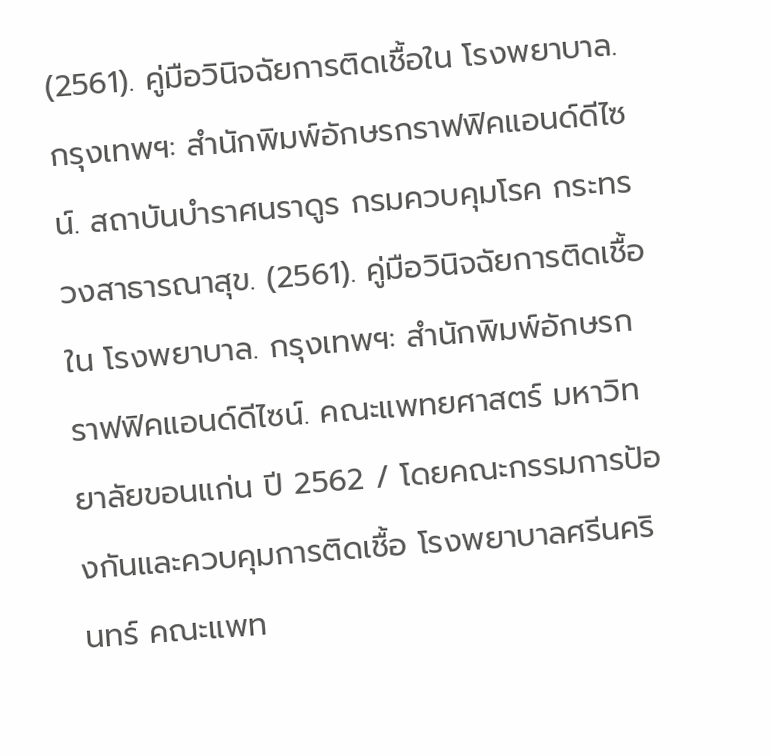(2561). คู่มือวินิจฉัยการติดเชื้อใน โรงพยาบาล. กรุงเทพฯ: สำนักพิมพ์อักษรกราฟฟิคแอนด์ดีไซน์. สถาบันบำราศนราดูร กรมควบคุมโรค กระทรวงสาธารณาสุข. (2561). คู่มือวินิจฉัยการติดเชื้อใน โรงพยาบาล. กรุงเทพฯ: สำนักพิมพ์อักษรกราฟฟิคแอนด์ดีไซน์. คณะแพทยศาสตร์ มหาวิทยาลัยขอนแก่น ปี 2562 / โดยคณะกรรมการป้องกันและควบคุมการติดเชื้อ โรงพยาบาลศรีนครินทร์ คณะแพท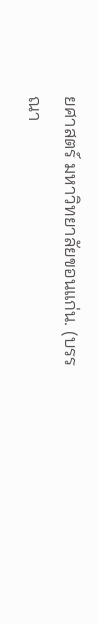ยศาสตร์ มหาวิทยาลัยขอนแก่น. (บรรณา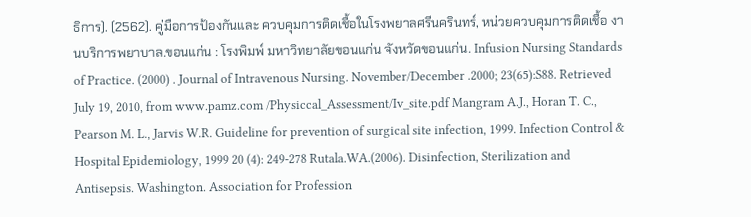ธิการ). (2562). คู่มือการป้องกันและ ควบคุมการติดเชื้อในโรงพยาลศรีนครินทร์, หน่วยควบคุมการติดเชื้อ งานบริการพยาบาล.ขอนแก่น : โรงพิมพ์ มหาวิทยาลัยขอนแก่น จังหวัดขอนแก่น. Infusion Nursing Standards of Practice. (2000) . Journal of Intravenous Nursing. November/December .2000; 23(65):S88. Retrieved July 19, 2010, from www.pamz.com /Physiccal_Assessment/Iv_site.pdf Mangram A.J., Horan T. C., Pearson M. L., Jarvis W.R. Guideline for prevention of surgical site infection, 1999. Infection Control & Hospital Epidemiology, 1999 20 (4): 249-278 Rutala.WA.(2006). Disinfection, Sterilization and Antisepsis. Washington. Association for Profession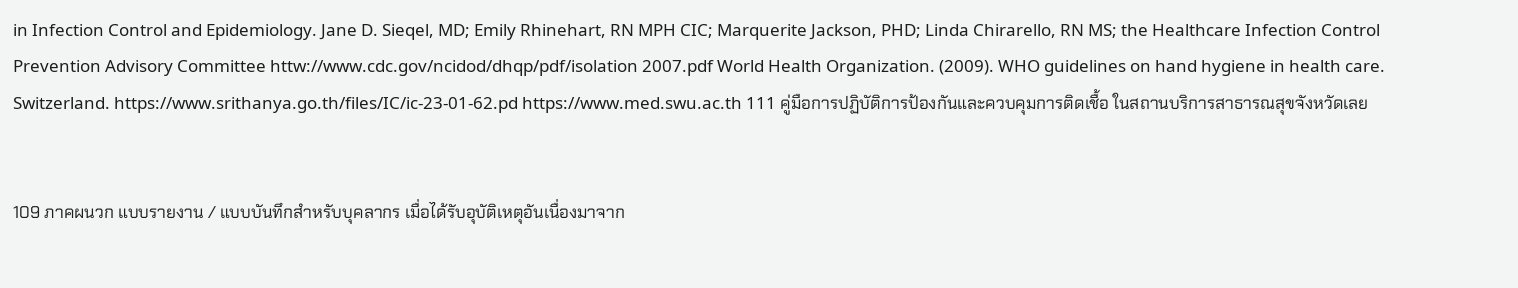in Infection Control and Epidemiology. Jane D. Sieqel, MD; Emily Rhinehart, RN MPH CIC; Marquerite Jackson, PHD; Linda Chirarello, RN MS; the Healthcare Infection Control Prevention Advisory Committee httw://www.cdc.gov/ncidod/dhqp/pdf/isolation 2007.pdf World Health Organization. (2009). WHO guidelines on hand hygiene in health care. Switzerland. https://www.srithanya.go.th/files/IC/ic-23-01-62.pd https://www.med.swu.ac.th 111 คู่มือการปฏิบัติการป้องกันและควบคุมการติดเชื้อ ในสถานบริการสาธารณสุขจังหวัดเลย


109 ภาคผนวก แบบรายงาน / แบบบันทึกสำหรับบุคลากร เมื่อได้รับอุบัติเหตุอันเนื่องมาจาก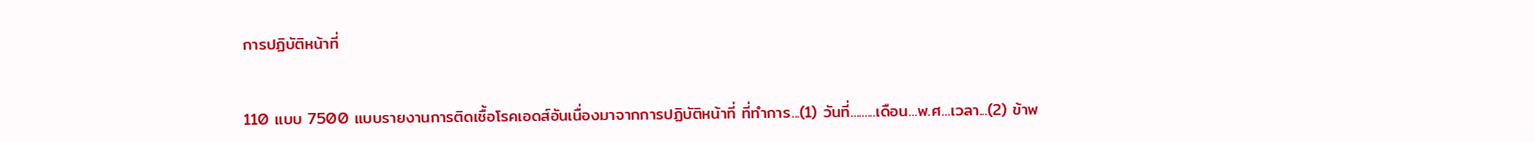การปฏิบัติหน้าที่


110 แบบ 7500 แบบรายงานการติดเชื้อโรคเอดส์อันเนื่องมาจากการปฏิบัติหน้าที่ ที่ทำการ...(1) วันที่.........เดือน...พ.ศ...เวลา...(2) ข้าพ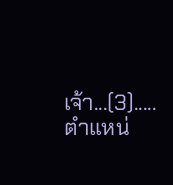เจ้า...(3).....ตำแหน่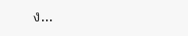ง...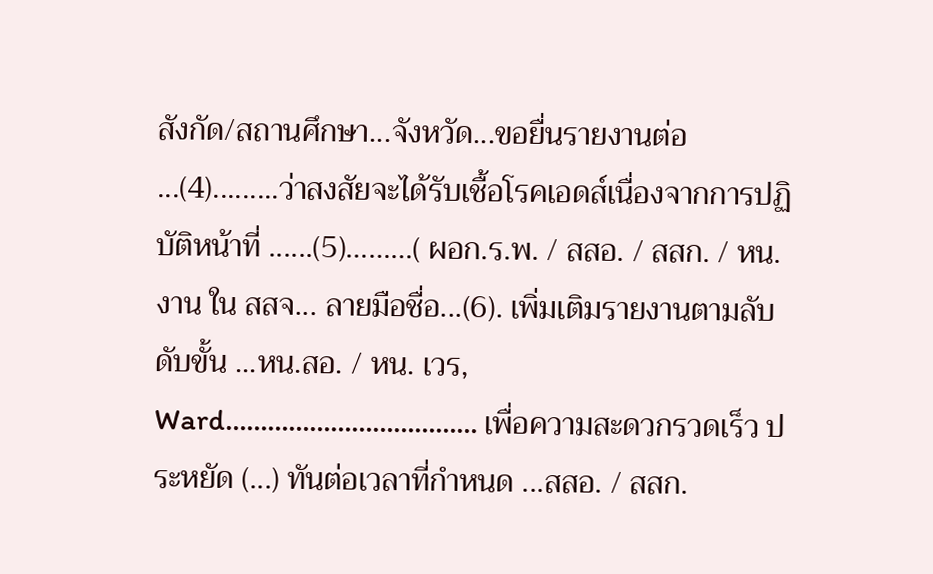สังกัด/สถานศึกษา...จังหวัด...ขอยื่นรายงานต่อ ...(4).........ว่าสงสัยจะได้รับเชื้อโรคเอดส์เนื่องจากการปฏิบัติหน้าที่ ......(5)………( ผอก.ร.พ. / สสอ. / สสก. / หน.งาน ใน สสจ... ลายมือชื่อ...(6). เพิ่มเติมรายงานตามลับดับขั้น ...หน.สอ. / หน. เวร, Ward……………………………… เพื่อความสะดวกรวดเร็ว ประหยัด (...) ทันต่อเวลาที่กำหนด ...สสอ. / สสก.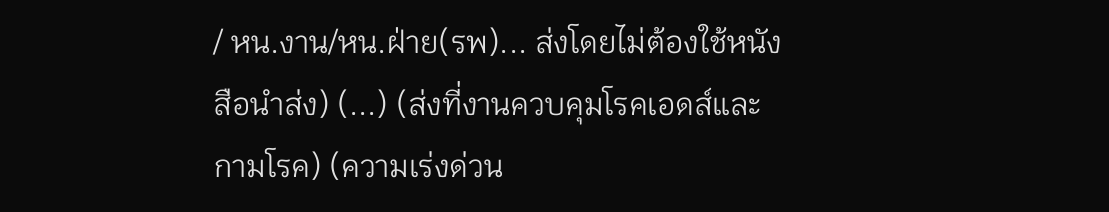/ หน.งาน/หน.ฝ่าย(รพ)... ส่งโดยไม่ต้องใช้หนังสือนำส่ง) (...) (ส่งที่งานควบคุมโรคเอดส์และกามโรค) (ความเร่งด่วน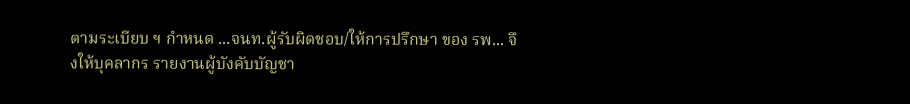ตามระเบียบ ฯ กำหนด ...จนท.ผู้รับผิดชอบ/ให้การปรึกษา ของ รพ... จึงให้บุคลากร รายงานผู้บังคับบัญชา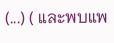(...) ( และพบแพ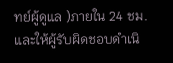ทย์ผู้ดูแล )ภายใน 24 ชม. และให้ผู้รับผิดชอบดำเนิ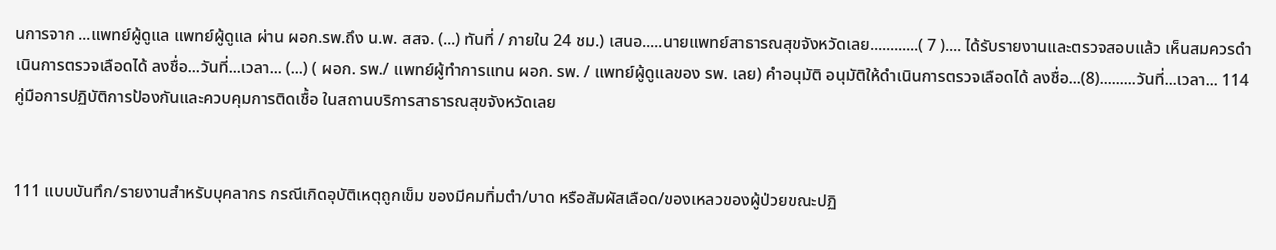นการจาก ...แพทย์ผู้ดูแล แพทย์ผู้ดูแล ผ่าน ผอก.รพ.ถึง น.พ. สสจ. (...) ทันที่ / ภายใน 24 ชม.) เสนอ.....นายแพทย์สาธารณสุขจังหวัดเลย............( 7 ).... ได้รับรายงานและตรวจสอบแล้ว เห็นสมควรดำเนินการตรวจเลือดได้ ลงชื่อ...วันที่...เวลา... (...) ( ผอก. รพ./ แพทย์ผู้ทำการแทน ผอก. รพ. / แพทย์ผู้ดูแลของ รพ. เลย) คำอนุมัติ อนุมัติให้ดำเนินการตรวจเลือดได้ ลงชื่อ...(8).........วันที่...เวลา... 114 คู่มือการปฏิบัติการป้องกันและควบคุมการติดเชื้อ ในสถานบริการสาธารณสุขจังหวัดเลย


111 แบบบันทึก/รายงานสำหรับบุคลากร กรณีเกิดอุบัติเหตุถูกเข็ม ของมีคมทิ่มตำ/บาด หรือสัมผัสเลือด/ของเหลวของผู้ป่วยขณะปฏิ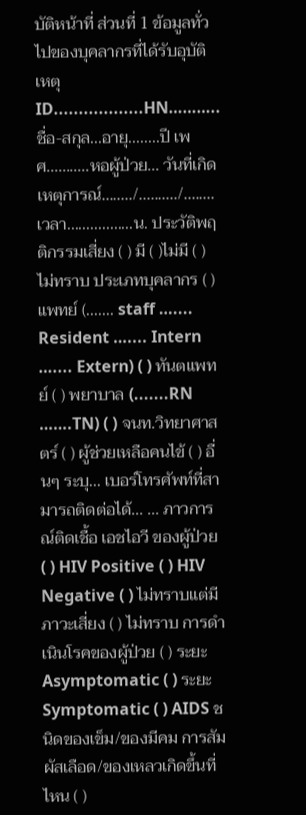บัติหน้าที่ ส่วนที่ 1 ข้อมูลทั่วไปของบุคลากรที่ได้รับอุบัติเหตุ ID..................HN………..ชื่อ-สกุล...อายุ........ปี เพศ...........หอผู้ป่วย... วันที่เกิดเหตุการณ์......../........../........เวลา.................น. ประวัติพฤติกรรมเสี่ยง ( ) มี ( )ไม่มี ( ) ไม่ทราบ ประเภทบุคลากร ( ) แพทย์ (....... staff ….... Resident ….... Intern ….... Extern) ( ) ทันตแพทย์ ( ) พยาบาล (.......RN …….TN) ( ) จนท.วิทยาศาสตร์ ( ) ผู้ช่วยเหลือคนไข้ ( ) อื่นๆ ระบุ... เบอร์โทรศัพท์ที่สามารถติดต่อได้... ... ภาวการณ์ติดเชื้อ เอชไอวี ของผู้ป่วย ( ) HIV Positive ( ) HIV Negative ( ) ไม่ทราบแต่มีภาวะเสี่ยง ( ) ไม่ทราบ การดำเนินโรคของผู้ป่วย ( ) ระยะ Asymptomatic ( ) ระยะ Symptomatic ( ) AIDS ชนิดของเข็ม/ของมีคม การสัมผัสเลือด/ของเหลวเกิดขึ้นที่ไหน ( )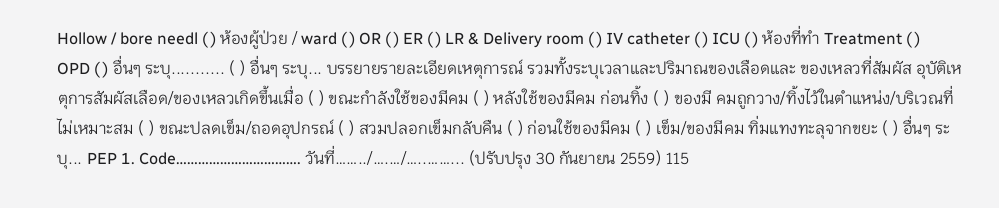Hollow / bore needl ( ) ห้องผู้ป่วย / ward ( ) OR ( ) ER ( ) LR & Delivery room ( ) IV catheter ( ) ICU ( ) ห้องที่ทำ Treatment ( ) OPD ( ) อื่นๆ ระบุ........... ( ) อื่นๆ ระบุ... บรรยายรายละเอียดเหตุการณ์ รวมทั้งระบุเวลาและปริมาณของเลือดและ ของเหลวที่สัมผัส อุบัติเหตุการสัมผัสเลือด/ของเหลวเกิดขึ้นเมื่อ ( ) ขณะกำลังใช้ของมีคม ( ) หลังใช้ของมีคม ก่อนทิ้ง ( ) ของมี คมถูกวาง/ทิ้งไว้ในตำแหน่ง/บริเวณที่ไม่เหมาะสม ( ) ขณะปลดเข็ม/ถอดอุปกรณ์ ( ) สวมปลอกเข็มกลับคืน ( ) ก่อนใช้ของมีคม ( ) เข็ม/ของมีคม ทิ่มแทงทะลุจากขยะ ( ) อื่นๆ ระบุ... PEP 1. Code……………………………. วันที่……../….…/…..……... (ปรับปรุง 30 กันยายน 2559) 115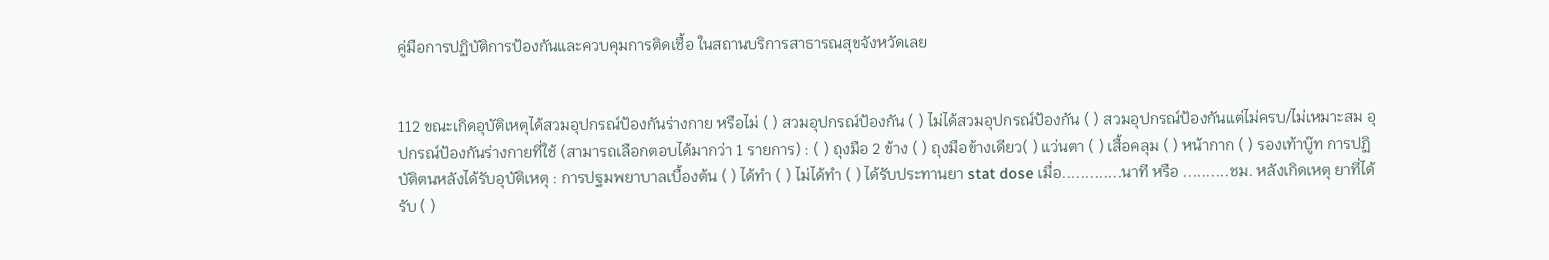คู่มือการปฏิบัติการป้องกันและควบคุมการติดเชื้อ ในสถานบริการสาธารณสุขจังหวัดเลย


112 ขณะเกิดอุบัติเหตุได้สวมอุปกรณ์ป้องกันร่างกาย หรือไม่ ( ) สวมอุปกรณ์ป้องกัน ( ) ไม่ได้สวมอุปกรณ์ป้องกัน ( ) สวมอุปกรณ์ป้องกันแต่ไม่ครบ/ไม่เหมาะสม อุปกรณ์ป้องกันร่างกายที่ใช้ (สามารถเลือกตอบได้มากว่า 1 รายการ) : ( ) ถุงมือ 2 ข้าง ( ) ถุงมือข้างเดียว( ) แว่นตา ( ) เสื้อคลุม ( ) หน้ากาก ( ) รองเท้าบู๊ท การปฏิบัติตนหลังได้รับอุบัติเหตุ : การปฐมพยาบาลเบื้องต้น ( ) ได้ทำ ( ) ไม่ได้ทำ ( ) ได้รับประทานยา stat dose เมื่อ.............นาที หรือ ..........ชม. หลังเกิดเหตุ ยาที่ได้รับ ( )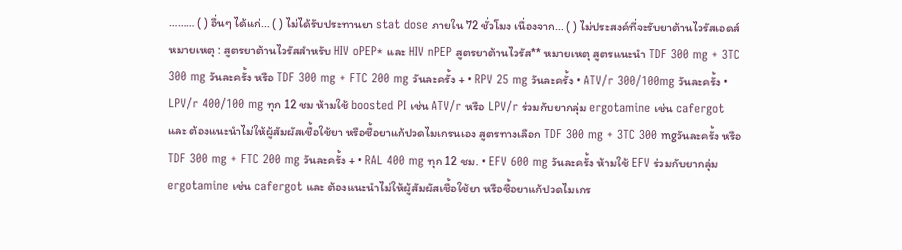……… ( ) อื่นๆ ได้แก่... ( ) ไม่ได้รับประทานยา stat dose ภายใน 72 ชั่วโมง เนื่องจาก... ( ) ไม่ประสงค์ที่จะรับยาต้านไวรัสเอดส์ หมายเหตุ : สูตรยาต้านไวรัสสำหรับ HIV oPEP* และ HIV nPEP สูตรยาต้านไวรัส** หมายเหตุ สูตรแนะนำ TDF 300 mg + 3TC 300 mg วันละครั้ง หรือ TDF 300 mg + FTC 200 mg วันละครั้ง + • RPV 25 mg วันละครั้ง • ATV/r 300/100mg วันละครั้ง • LPV/r 400/100 mg ทุก 12 ชม ห้ามใช้ boosted PI เช่น ATV/r หรือ LPV/r ร่วมกับยากลุ่ม ergotamine เช่น cafergot และ ต้องแนะนำไม่ให้ผู้สัมผัสเชื้อใช้ยา หรือซื้อยาแก้ปวดไมเกรนเอง สูตรทางเลือก TDF 300 mg + 3TC 300 mgวันละครั้ง หรือ TDF 300 mg + FTC 200 mg วันละครั้ง + • RAL 400 mg ทุก 12 ชม. • EFV 600 mg วันละครั้ง ห้ามใช้ EFV ร่วมกับยากลุ่ม ergotamine เช่น cafergot และ ต้องแนะนำไม่ให้ผู้สัมผัสเชื้อใช้ยา หรือซื้อยาแก้ปวดไมเกร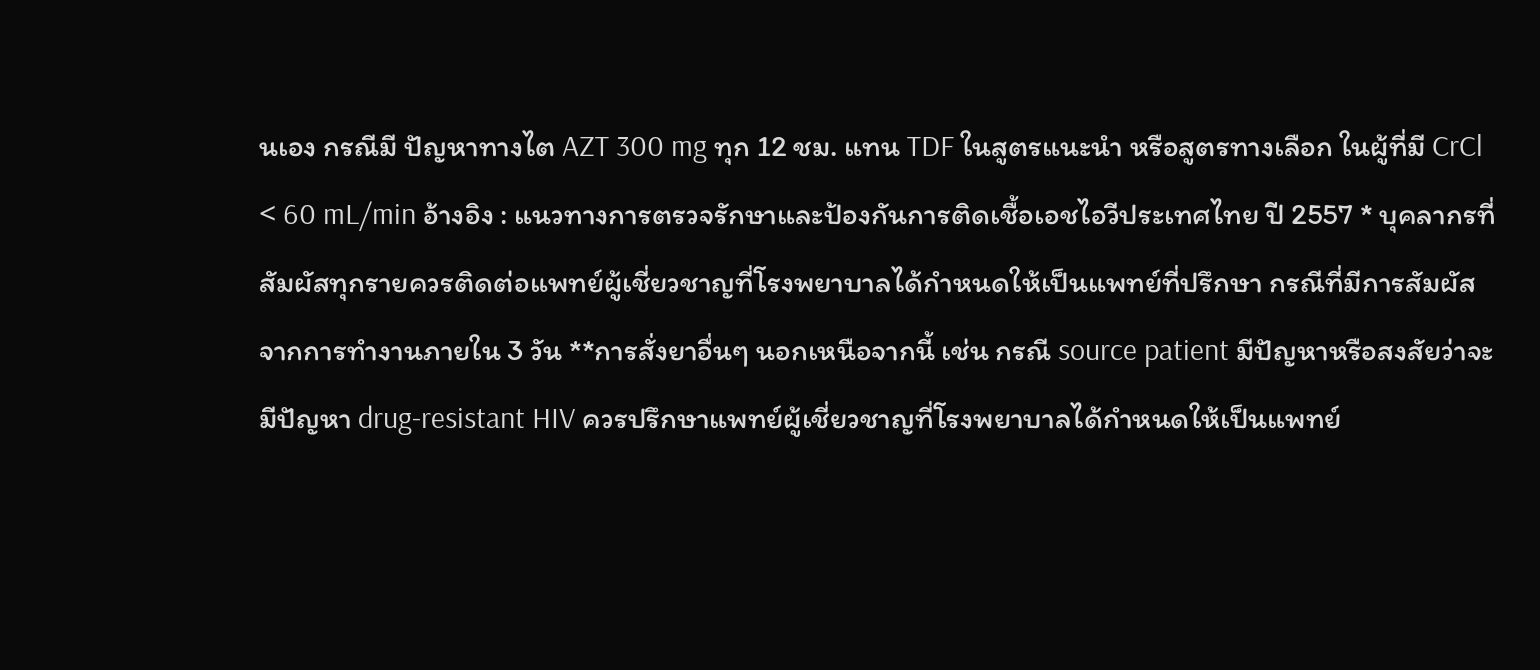นเอง กรณีมี ปัญหาทางไต AZT 300 mg ทุก 12 ชม. แทน TDF ในสูตรแนะนำ หรือสูตรทางเลือก ในผู้ที่มี CrCl < 60 mL/min อ้างอิง : แนวทางการตรวจรักษาและป้องกันการติดเชื้อเอชไอวีประเทศไทย ปี 2557 * บุคลากรที่สัมผัสทุกรายควรติดต่อแพทย์ผู้เชี่ยวชาญที่โรงพยาบาลได้กำหนดให้เป็นแพทย์ที่ปรึกษา กรณีที่มีการสัมผัสจากการทำงานภายใน 3 วัน **การสั่งยาอื่นๆ นอกเหนือจากนี้ เช่น กรณี source patient มีปัญหาหรือสงสัยว่าจะมีปัญหา drug-resistant HIV ควรปรึกษาแพทย์ผู้เชี่ยวชาญที่โรงพยาบาลได้กำหนดให้เป็นแพทย์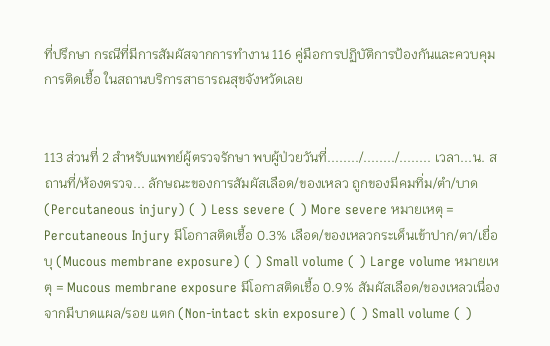ที่ปรึกษา กรณีที่มีการสัมผัสจากการทำงาน 116 คู่มือการปฏิบัติการป้องกันและควบคุมการติดเชื้อ ในสถานบริการสาธารณสุขจังหวัดเลย


113 ส่วนที่ 2 สำหรับแพทย์ผู้ตรวจรักษา พบผู้ป่วยวันที่......../......../........ เวลา...น. สถานที่/ห้องตรวจ... ลักษณะของการสัมผัสเลือด/ของเหลว ถูกของมีคมทิ่ม/ตำ/บาด (Percutaneous injury) ( ) Less severe ( ) More severe หมายเหตุ = Percutaneous Injury มีโอกาสติดเชื้อ 0.3% เลือด/ของเหลวกระเด็นเข้าปาก/ตา/เยื่อบุ (Mucous membrane exposure) ( ) Small volume ( ) Large volume หมายเหตุ = Mucous membrane exposure มีโอกาสติดเชื้อ 0.9% สัมผัสเลือด/ของเหลวเนื่องจากมีบาดแผล/รอย แตก (Non-intact skin exposure) ( ) Small volume ( )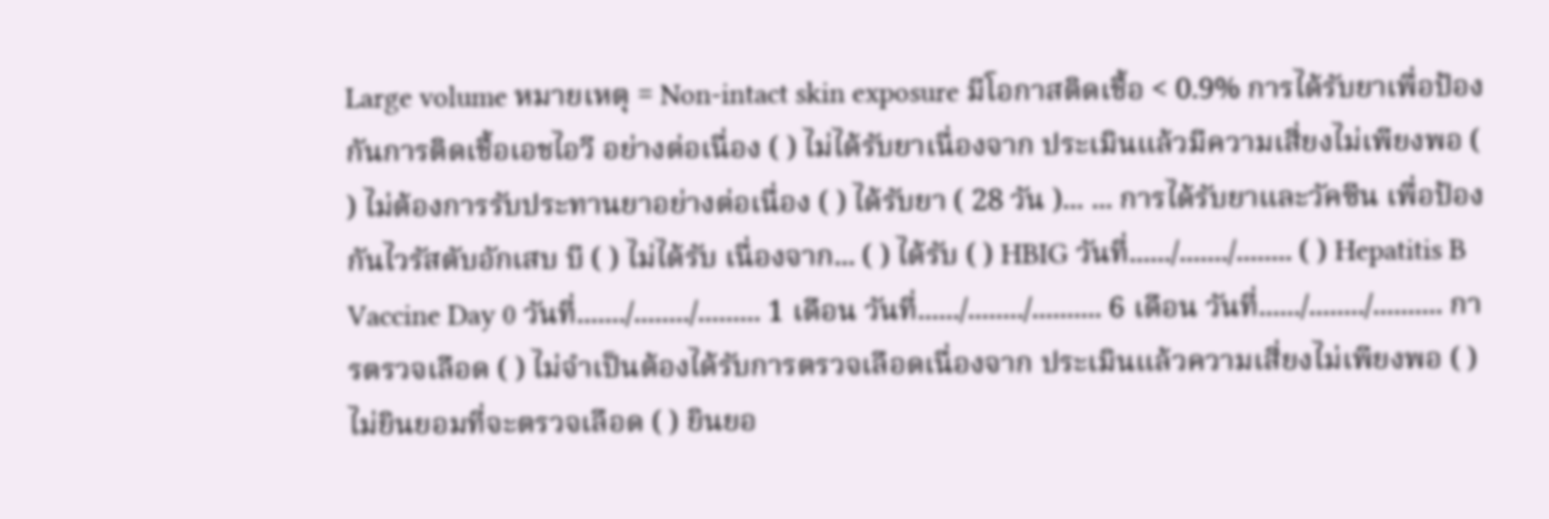Large volume หมายเหตุ = Non-intact skin exposure มีโอกาสติดเชื้อ < 0.9% การได้รับยาเพื่อป้องกันการติดเชื้อเอชไอวี อย่างต่อเนื่อง ( ) ไม่ได้รับยาเนื่องจาก ประเมินแล้วมีความเสี่ยงไม่เพียงพอ ( ) ไม่ต้องการรับประทานยาอย่างต่อเนื่อง ( ) ได้รับยา ( 28 วัน )... ... การได้รับยาและวัคซีน เพื่อป้องกันไวรัสตับอักเสบ บี ( ) ไม่ได้รับ เนื่องจาก... ( ) ได้รับ ( ) HBIG วันที่....../......./........ ( ) Hepatitis B Vaccine Day 0 วันที่......./......../......... 1 เดือน วันที่....../......../.......... 6 เดือน วันที่....../......../.......... การตรวจเลือด ( ) ไม่จำเป็นต้องได้รับการตรวจเลือดเนื่องจาก ประเมินแล้วความเสี่ยงไม่เพียงพอ ( ) ไม่ยินยอมที่จะตรวจเลือด ( ) ยินยอ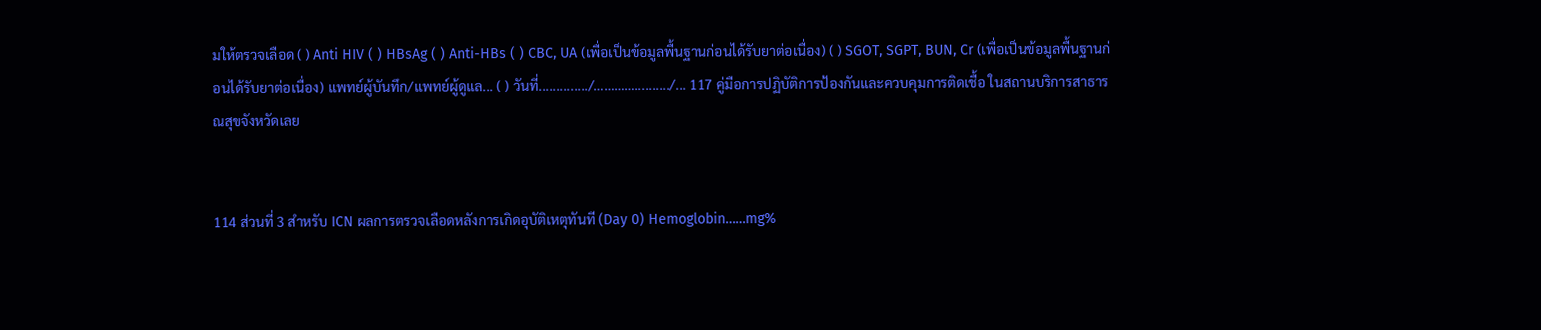มให้ตรวจเลือด ( ) Anti HIV ( ) HBsAg ( ) Anti-HBs ( ) CBC, UA (เพื่อเป็นข้อมูลพื้นฐานก่อนได้รับยาต่อเนื่อง) ( ) SGOT, SGPT, BUN, Cr (เพื่อเป็นข้อมูลพื้นฐานก่อนได้รับยาต่อเนื่อง) แพทย์ผู้บันทึก/แพทย์ผู้ดูแล... ( ) วันที่............../…………........../... 117 คู่มือการปฏิบัติการป้องกันและควบคุมการติดเชื้อ ในสถานบริการสาธารณสุขจังหวัดเลย


114 ส่วนที่ 3 สำหรับ ICN ผลการตรวจเลือดหลังการเกิดอุบัติเหตุทันที (Day 0) Hemoglobin……mg%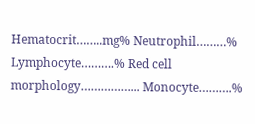Hematocrit……..mg% Neutrophil………% Lymphocyte……….% Red cell morphology……………... Monocyte……….%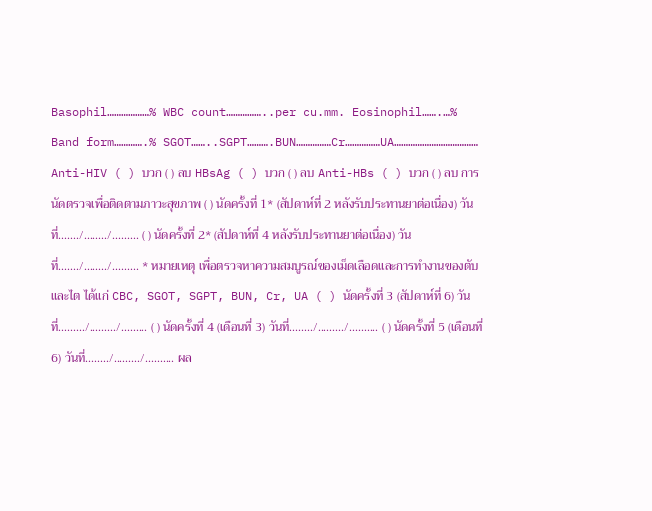Basophil………………% WBC count……………..per cu.mm. Eosinophil…….…% Band form………….% SGOT……..SGPT……….BUN……………Cr……………UA……………………………… Anti-HIV ( ) บวก ( ) ลบ HBsAg ( ) บวก ( ) ลบ Anti-HBs ( ) บวก ( ) ลบ การนัดตรวจเพื่อติดตามภาวะสุขภาพ ( ) นัดครั้งที่ 1* (สัปดาห์ที่ 2 หลังรับประทานยาต่อเนื่อง) วันที่......./......../......... ( ) นัดครั้งที่ 2* (สัปดาห์ที่ 4 หลังรับประทานยาต่อเนื่อง) วันที่......./......../......... * หมายเหตุ เพื่อตรวจหาความสมบูรณ์ของเม็ดเลือดและการทำงานของตับและไต ได้แก่ CBC, SGOT, SGPT, BUN, Cr, UA ( ) นัดครั้งที่ 3 (สัปดาห์ที่ 6) วันที่........./........./......... ( ) นัดครั้งที่ 4 (เดือนที่ 3) วันที่......../........./.......... ( ) นัดครั้งที่ 5 (เดือนที่ 6) วันที่......../........./.......... ผล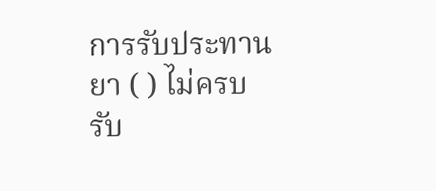การรับประทานยา ( ) ไม่ครบ รับ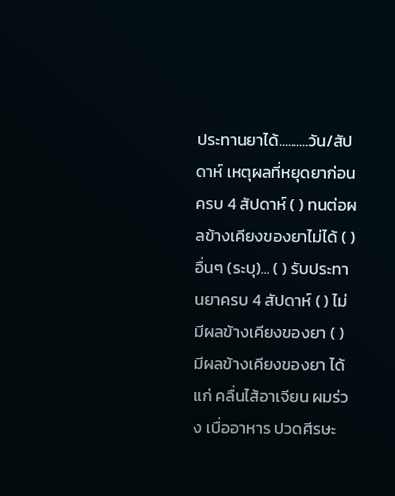ประทานยาได้..........วัน/สัปดาห์ เหตุผลที่หยุดยาก่อนครบ 4 สัปดาห์ ( ) ทนต่อผลข้างเคียงของยาไม่ได้ ( ) อื่นๆ (ระบุ)... ( ) รับประทานยาครบ 4 สัปดาห์ ( ) ไม่มีผลข้างเคียงของยา ( ) มีผลข้างเคียงของยา ได้แก่ คลื่นไส้อาเจียน ผมร่วง เบื่ออาหาร ปวดศีรษะ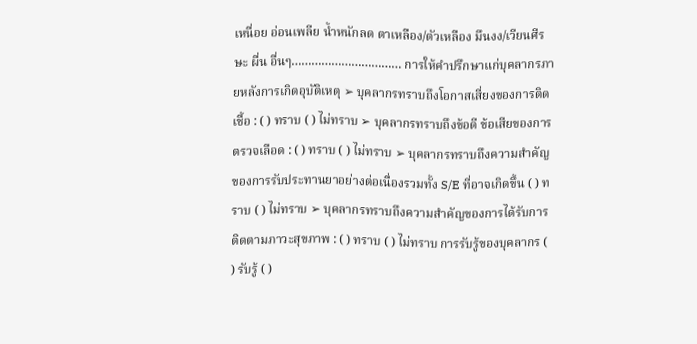เหนื่อย อ่อนเพลีย น้ำหนักลด ตาเหลือง/ตัวเหลือง มึนงง/เวียนศีรษะ ผื่น อื่นๆ…………………………… การให้คำปรึกษาแก่บุคลากรภายหลังการเกิดอุบัติเหตุ ➢ บุคลากรทราบถึงโอกาสเสี่ยงของการติดเชื้อ : ( ) ทราบ ( ) ไม่ทราบ ➢ บุคลากรทราบถึงข้อดี ข้อเสียของการตรวจเลือด : ( ) ทราบ ( ) ไม่ทราบ ➢ บุคลากรทราบถึงความสำคัญของการรับประทานยาอย่างต่อเนื่องรวมทั้ง S/E ที่อาจเกิดขึ้น ( ) ทราบ ( ) ไม่ทราบ ➢ บุคลากรทราบถึงความสำคัญของการได้รับการติดตามภาวะสุขภาพ : ( ) ทราบ ( ) ไม่ทราบ การรับรู้ของบุคลากร ( ) รับรู้ ( )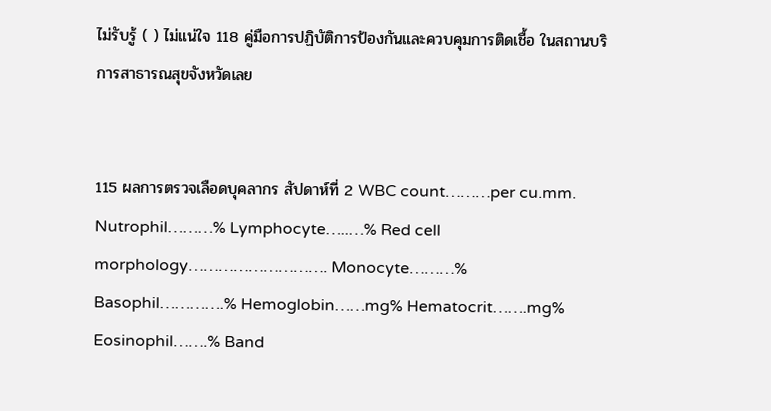ไม่รับรู้ ( ) ไม่แน่ใจ 118 คู่มือการปฏิบัติการป้องกันและควบคุมการติดเชื้อ ในสถานบริการสาธารณสุขจังหวัดเลย


115 ผลการตรวจเลือดบุคลากร สัปดาห์ที่ 2 WBC count………per cu.mm. Nutrophil………% Lymphocyte…..…% Red cell morphology………………………. Monocyte………% Basophil………….% Hemoglobin……mg% Hematocrit…….mg% Eosinophil…….% Band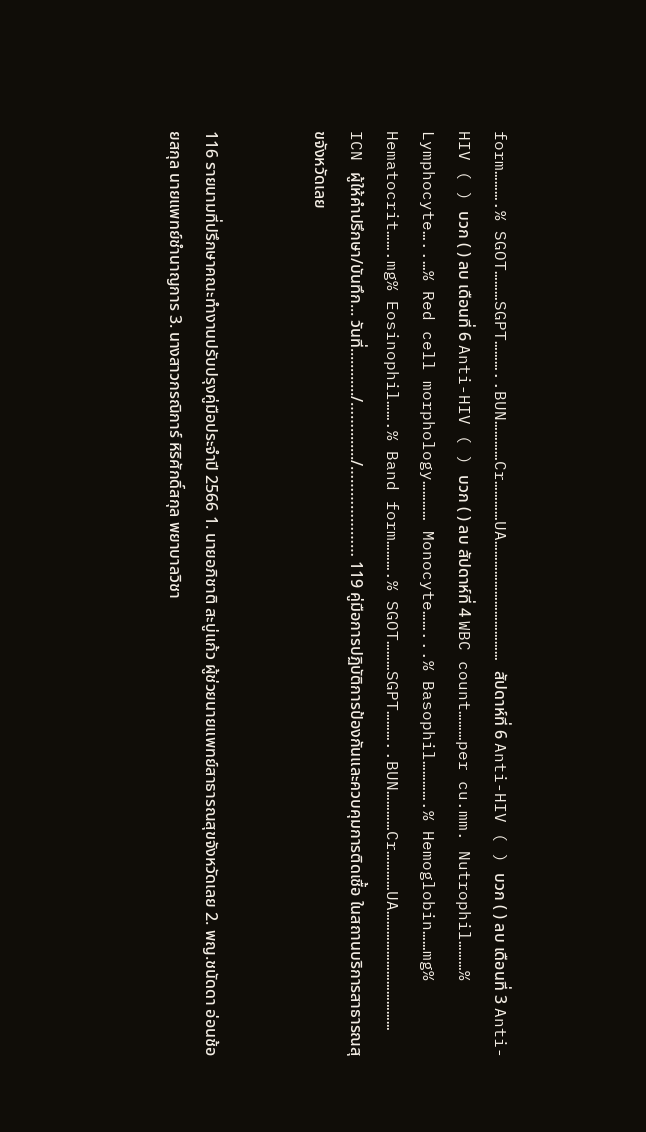form……….% SGOT………SGPT………..BUN…………Cr…………UA……………………………… สัปดาห์ที่ 6 Anti-HIV ( ) บวก ( ) ลบ เดือนที่ 3 Anti-HIV ( ) บวก ( ) ลบ เดือนที่ 6 Anti-HIV ( ) บวก ( ) ลบ สัปดาห์ที่ 4 WBC count………per cu.mm. Nutrophil………% Lymphocyte…..…% Red cell morphology………… Monocyte……...% Basophil………….% Hemoglobin……mg% Hematocrit…….mg% Eosinophil…….% Band form……….% SGOT………SGPT………..BUN…………Cr…………UA……………………………… ICN ผู้ให้คำปรึกษา/บันทึก... วันที่............/……......../………………… 119 คู่มือการปฏิบัติการป้องกันและควบคุมการติดเชื้อ ในสถานบริการสาธารณสุขจังหวัดเลย


116 รายนามที่ปรึกษาคณะทำงานปรับปรุงคู่มือประจำปี 2566 1. นายอภิชาติ สะบู่แก้ว ผู้ช่วยนายแพทย์สาธารณสุขจังหวัดเลย 2. พญ.ชนัดดา อ่อนช้อยสกุล นายแพทย์ชำนาญการ 3. นางสาวกรณิการ์ หิริศักดิ์สกุล พยาบาลวิชา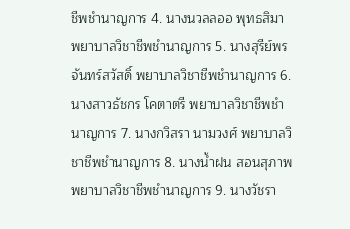ชีพชำนาญการ 4. นางนวลลออ พุทธสิมา พยาบาลวิชาชีพชำนาญการ 5. นางสุรีย์พร จันทร์สวัสดิ์ พยาบาลวิชาชีพชำนาญการ 6. นางสาวธัชกร โคตาตรี พยาบาลวิชาชีพชำนาญการ 7. นางกวิสรา นามวงศ์ พยาบาลวิชาชีพชำนาญการ 8. นางน้ำฝน สอนสุภาพ พยาบาลวิชาชีพชำนาญการ 9. นางวัชรา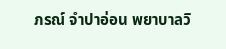ภรณ์ จำปาอ่อน พยาบาลวิ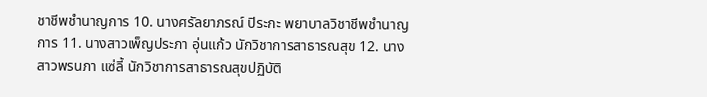ชาชีพชำนาญการ 10. นางศรัลยาภรณ์ ปิระกะ พยาบาลวิชาชีพชำนาญการ 11. นางสาวเพ็ญประภา อุ่นแก้ว นักวิชาการสาธารณสุข 12. นางสาวพรนภา แซ่ลี้ นักวิชาการสาธารณสุขปฏิบัติ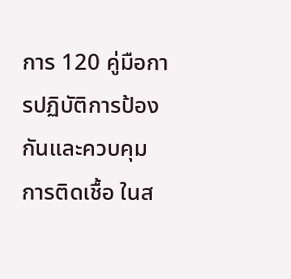การ 120 คู่มือการปฏิบัติการป้องกันและควบคุมการติดเชื้อ ในส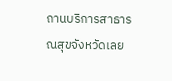ถานบริการสาธารณสุขจังหวัดเลย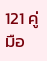121 คู่มือ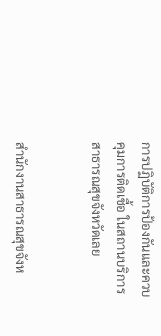การปฏิบัติการป้องกันและควบคุมการติดเชื้อ ในสถานบริการสาธารณสุขจังหวัดเลย


สํานักงานสาธารณสุขจังห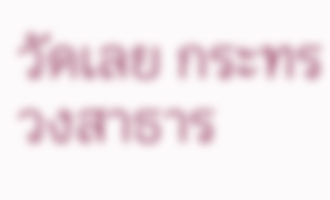วัดเลย กระทรวงสาธาร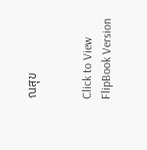ณสุข


Click to View FlipBook Version